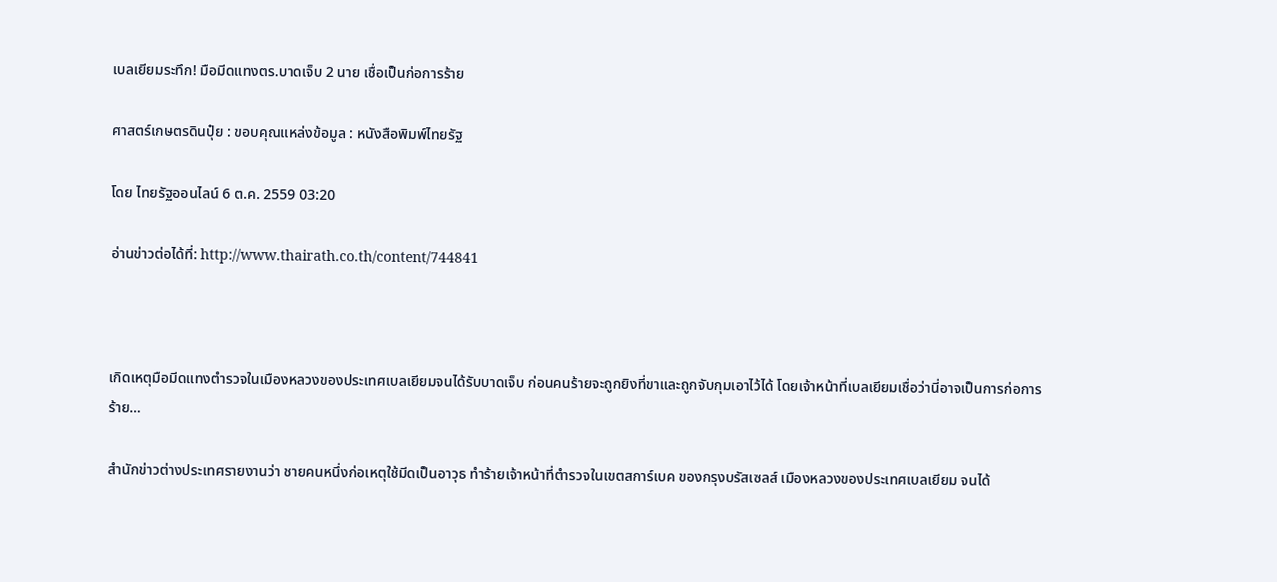เบลเยียมระทึก! มือมีดแทงตร.บาดเจ็บ 2 นาย เชื่อเป็นก่อการร้าย

ศาสตร์เกษตรดินปุ๋ย : ขอบคุณแหล่งข้อมูล : หนังสือพิมพ์ไทยรัฐ

โดย ไทยรัฐออนไลน์ 6 ต.ค. 2559 03:20

อ่านข่าวต่อได้ที่: http://www.thairath.co.th/content/744841



เกิดเหตุมือมีดแทงตำรวจในเมืองหลวงของประเทศเบลเยียมจนได้รับบาดเจ็บ ก่อนคนร้ายจะถูกยิงที่ขาและถูกจับกุมเอาไว้ได้ โดยเจ้าหน้าที่เบลเยียมเชื่อว่านี่อาจเป็นการก่อการร้าย…

สำนักข่าวต่างประเทศรายงานว่า ชายคนหนึ่งก่อเหตุใช้มีดเป็นอาวุธ ทำร้ายเจ้าหน้าที่ตำรวจในเขตสการ์เบค ของกรุงบรัสเซลส์ เมืองหลวงของประเทศเบลเยียม จนได้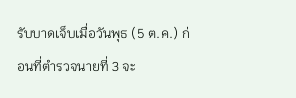รับบาดเจ็บเมื่อวันพุธ (5 ต.ค.) ก่อนที่ตำรวจนายที่ 3 จะ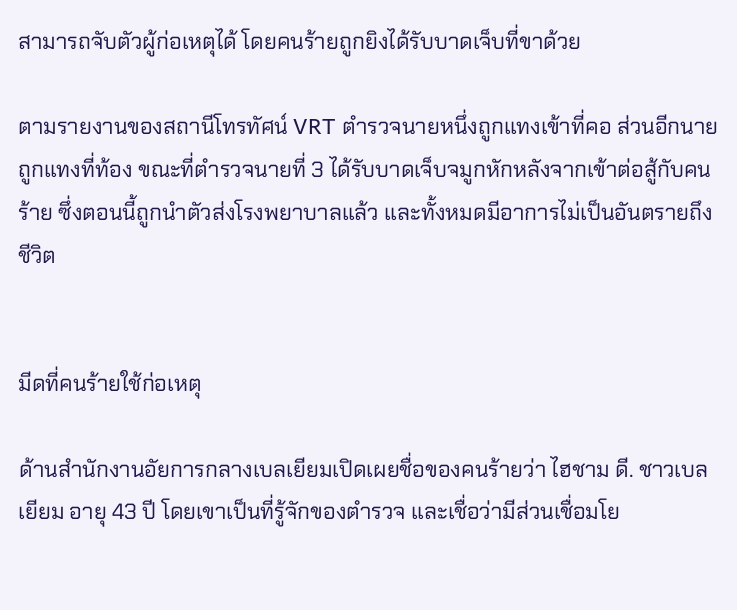สามารถจับตัวผู้ก่อเหตุได้ โดยคนร้ายถูกยิงได้รับบาดเจ็บที่ขาด้วย

ตามรายงานของสถานีโทรทัศน์ VRT ตำรวจนายหนึ่งถูกแทงเข้าที่คอ ส่วนอีกนายถูกแทงที่ท้อง ขณะที่ตำรวจนายที่ 3 ได้รับบาดเจ็บจมูกหักหลังจากเข้าต่อสู้กับคนร้าย ซึ่งตอนนี้ถูกนำตัวส่งโรงพยาบาลแล้ว และทั้งหมดมีอาการไม่เป็นอันตรายถึงชีวิต


มีดที่คนร้ายใช้ก่อเหตุ

ด้านสำนักงานอัยการกลางเบลเยียมเปิดเผยชื่อของคนร้ายว่า ไฮชาม ดี. ชาวเบลเยียม อายุ 43 ปี โดยเขาเป็นที่รู้จักของตำรวจ และเชื่อว่ามีส่วนเชื่อมโย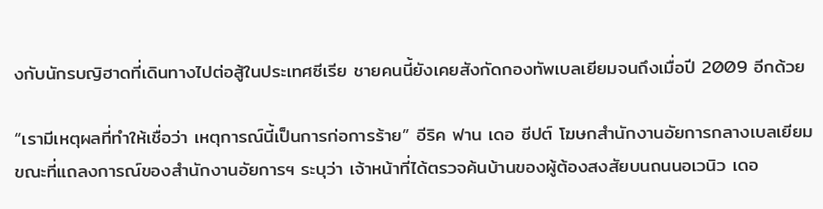งกับนักรบญิฮาดที่เดินทางไปต่อสู้ในประเทศซีเรีย ชายคนนี้ยังเคยสังกัดกองทัพเบลเยียมจนถึงเมื่อปี 2009 อีกด้วย

“เรามีเหตุผลที่ทำให้เชื่อว่า เหตุการณ์นี้เป็นการก่อการร้าย” อีริค ฟาน เดอ ซีปต์ โฆษกสำนักงานอัยการกลางเบลเยียม ขณะที่แถลงการณ์ของสำนักงานอัยการฯ ระบุว่า เจ้าหน้าที่ได้ตรวจค้นบ้านของผู้ต้องสงสัยบนถนนอเวนิว เดอ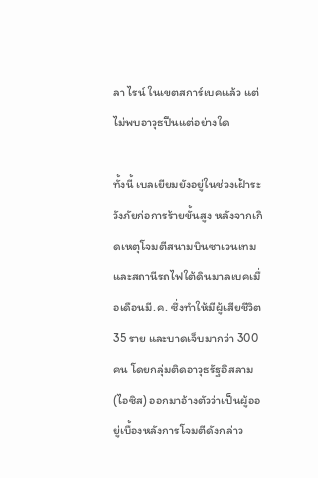ลา ไรน์ ในเขตสการ์เบคแล้ว แต่ไม่พบอาวุธปืนแต่อย่างใด

ทั้งนี้ เบลเยียมยังอยู่ในช่วงเฝ้าระวังภัยก่อการร้ายขั้นสูง หลังจากเกิดเหตุโจมตีสนามบินซาเวนเทม และสถานีรถไฟใต้ดินมาลเบคเมื่อเดือนมี.ค. ซึ่งทำให้มีผู้เสียชีวิต 35 ราย และบาดเจ็บมากว่า 300 คน โดยกลุ่มติดอาวุธรัฐอิสลาม (ไอซิส) ออกมาอ้างตัวว่าเป็นผู้ออยู่เบื้องหลังการโจมตีดังกล่าว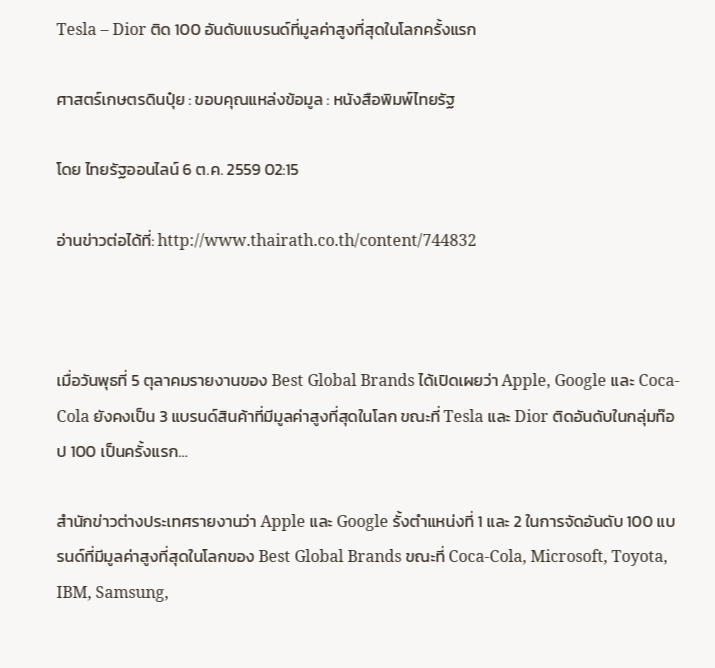Tesla – Dior ติด 100 อันดับแบรนด์ที่มูลค่าสูงที่สุดในโลกครั้งแรก

ศาสตร์เกษตรดินปุ๋ย : ขอบคุณแหล่งข้อมูล : หนังสือพิมพ์ไทยรัฐ

โดย ไทยรัฐออนไลน์ 6 ต.ค. 2559 02:15

อ่านข่าวต่อได้ที่: http://www.thairath.co.th/content/744832



เมื่อวันพุธที่ 5 ตุลาคมรายงานของ Best Global Brands ได้เปิดเผยว่า Apple, Google และ Coca-Cola ยังคงเป็น 3 แบรนด์สินค้าที่มีมูลค่าสูงที่สุดในโลก ขณะที่ Tesla และ Dior ติดอันดับในกลุ่มท๊อป 100 เป็นครั้งแรก…

สำนักข่าวต่างประเทศรายงานว่า Apple และ Google รั้งตำแหน่งที่ 1 และ 2 ในการจัดอันดับ 100 แบรนด์ที่มีมูลค่าสูงที่สุดในโลกของ Best Global Brands ขณะที่ Coca-Cola, Microsoft, Toyota, IBM, Samsung,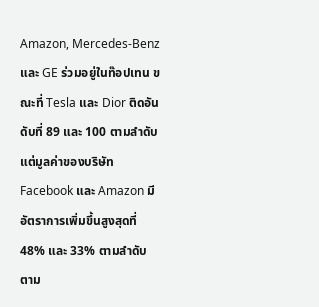Amazon, Mercedes-Benz และ GE ร่วมอยู่ในท๊อปเทน ขณะที่ Tesla และ Dior ติดอันดับที่ 89 และ 100 ตามลำดับ แต่มูลค่าของบริษัท Facebook และ Amazon มีอัตราการเพิ่มขึ้นสูงสุดที่ 48% และ 33% ตามลำดับ ตาม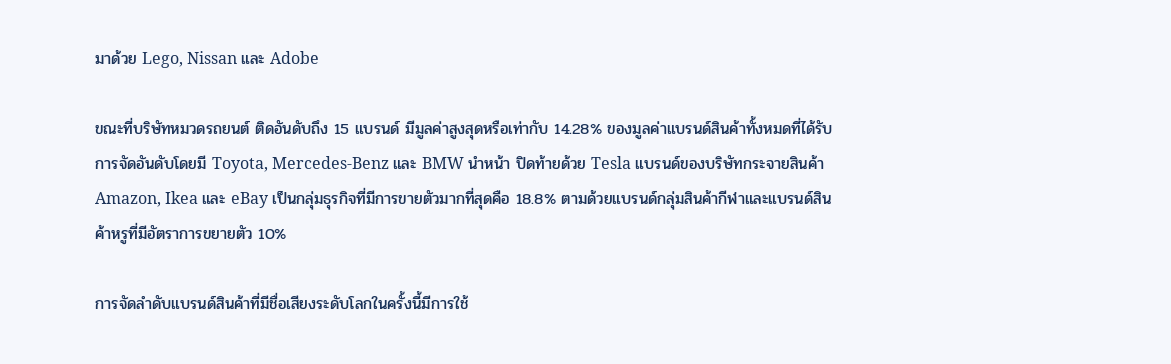มาด้วย Lego, Nissan และ Adobe

ขณะที่บริษัทหมวดรถยนต์ ติดอันดับถึง 15 แบรนด์ มีมูลค่าสูงสุดหรือเท่ากับ 14.28% ของมูลค่าแบรนด์สินค้าทั้งหมดที่ได้รับการจัดอันดับโดยมี Toyota, Mercedes-Benz และ BMW นำหน้า ปิดท้ายด้วย Tesla แบรนด์ของบริษัทกระจายสินค้า Amazon, Ikea และ eBay เป็นกลุ่มธุรกิจที่มีการขายตัวมากที่สุดคือ 18.8% ตามด้วยแบรนด์กลุ่มสินค้ากีฬาและแบรนด์สินค้าหรูที่มีอัตราการขยายตัว 10%

การจัดลำดับแบรนด์สินค้าที่มีชื่อเสียงระดับโลกในครั้งนี้มีการใช้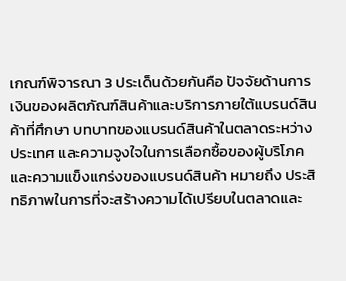เกณฑ์พิจารณา 3 ประเด็นด้วยกันคือ ปัจจัยด้านการเงินของผลิตภัณฑ์สินค้าและบริการภายใต้แบรนด์สินค้าที่ศึกษา บทบาทของแบรนด์สินค้าในตลาดระหว่างประเทศ และความจูงใจในการเลือกซื้อของผู้บริโภค และความแข็งแกร่งของแบรนด์สินค้า หมายถึง ประสิทธิภาพในการที่จะสร้างความได้เปรียบในตลาดและ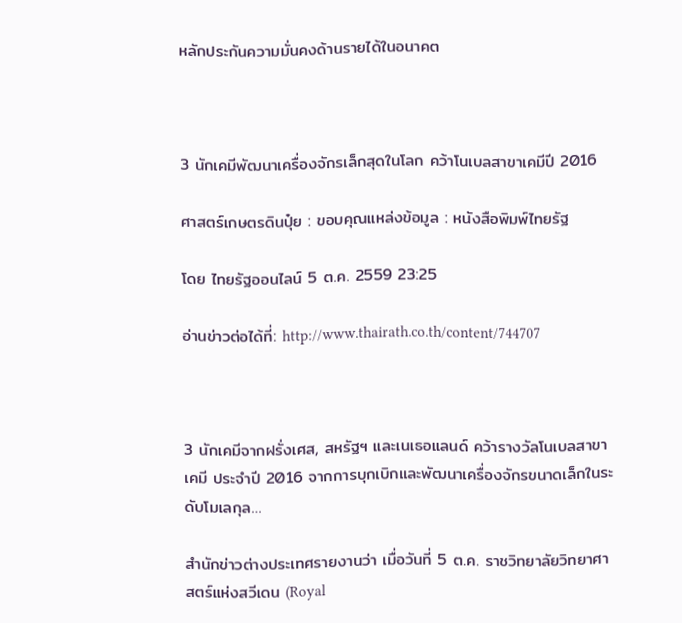หลักประกันความมั่นคงด้านรายได้ในอนาคต



3 นักเคมีพัฒนาเครื่องจักรเล็กสุดในโลก คว้าโนเบลสาขาเคมีปี 2016

ศาสตร์เกษตรดินปุ๋ย : ขอบคุณแหล่งข้อมูล : หนังสือพิมพ์ไทยรัฐ

โดย ไทยรัฐออนไลน์ 5 ต.ค. 2559 23:25

อ่านข่าวต่อได้ที่: http://www.thairath.co.th/content/744707



3 นักเคมีจากฝรั่งเศส, สหรัฐฯ และเนเธอแลนด์ คว้ารางวัลโนเบลสาขาเคมี ประจำปี 2016 จากการบุกเบิกและพัฒนาเครื่องจักรขนาดเล็กในระดับโมเลกุล…

สำนักข่าวต่างประเทศรายงานว่า เมื่อวันที่ 5 ต.ค. ราชวิทยาลัยวิทยาศาสตร์แห่งสวีเดน (Royal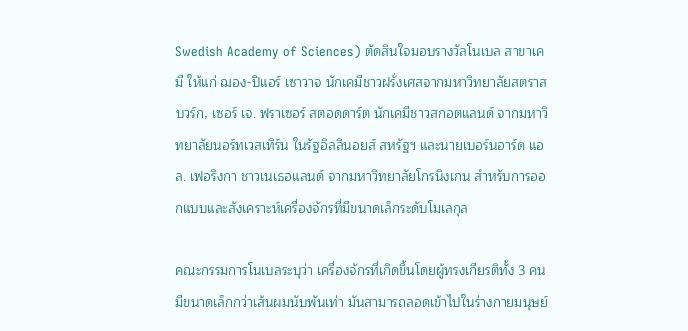Swedish Academy of Sciences) ตัดสินใจมอบรางวัลโนเบล สาขาเคมี ให้แก่ ฌอง-ปิแอร์ เซาวาจ นักเคมีชาวฝรั่งเศสจากมหาวิทยาลัยสตราสบวร์ก, เซอร์ เจ. ฟราเซอร์ สตอดดาร์ต นักเคมีชาวสกอตแลนด์ จากมหาวิทยาลัยนอร์ทเวสเทิร์น ในรัฐอิลลินอยส์ สหรัฐฯ และนายเบอร์นอาร์ด แอล. เฟอริงกา ชาวเนเธอแลนด์ จากมหาวิทยาลัยโกรนิงเกน สำหรับการออกแบบและสังเคราะห์เครื่องจักรที่มีขนาดเล็กระดับโมเลกุล

คณะกรรมการโนเบลระบุว่า เครื่องจักรที่เกิดขึ้นโดยผู้ทรงเกียรติทั้ง 3 คน มีขนาดเล็กกว่าเส้นผมนับพันเท่า มันสามารถลอดเข้าไปในร่างกายมนุษย์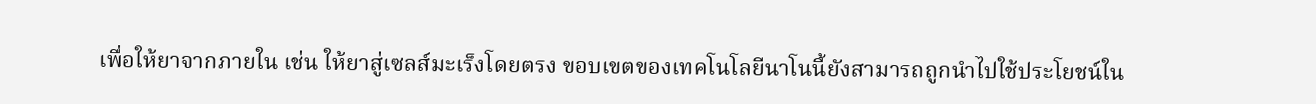เพื่อให้ยาจากภายใน เช่น ให้ยาสู่เซลส์มะเร็งโดยตรง ขอบเขตของเทคโนโลยีนาโนนี้ยังสามารถถูกนำไปใช้ประโยชน์ใน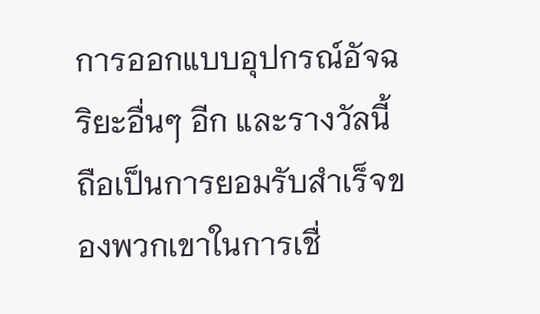การออกแบบอุปกรณ์อัจฉริยะอื่นๆ อีก และรางวัลนี้ถือเป็นการยอมรับสำเร็จของพวกเขาในการเชื่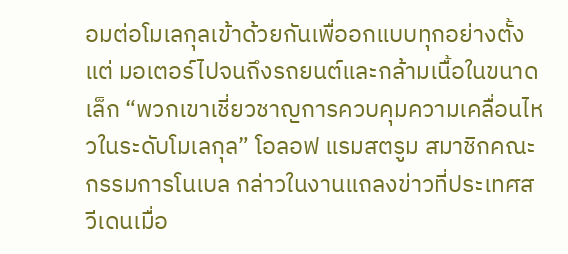อมต่อโมเลกุลเข้าด้วยกันเพื่ออกแบบทุกอย่างตั้งแต่ มอเตอร์ไปจนถึงรถยนต์และกล้ามเนื้อในขนาดเล็ก “พวกเขาเชี่ยวชาญการควบคุมความเคลื่อนไหวในระดับโมเลกุล” โอลอฟ แรมสตรูม สมาชิกคณะกรรมการโนเบล กล่าวในงานแถลงข่าวที่ประเทศสวีเดนเมื่อ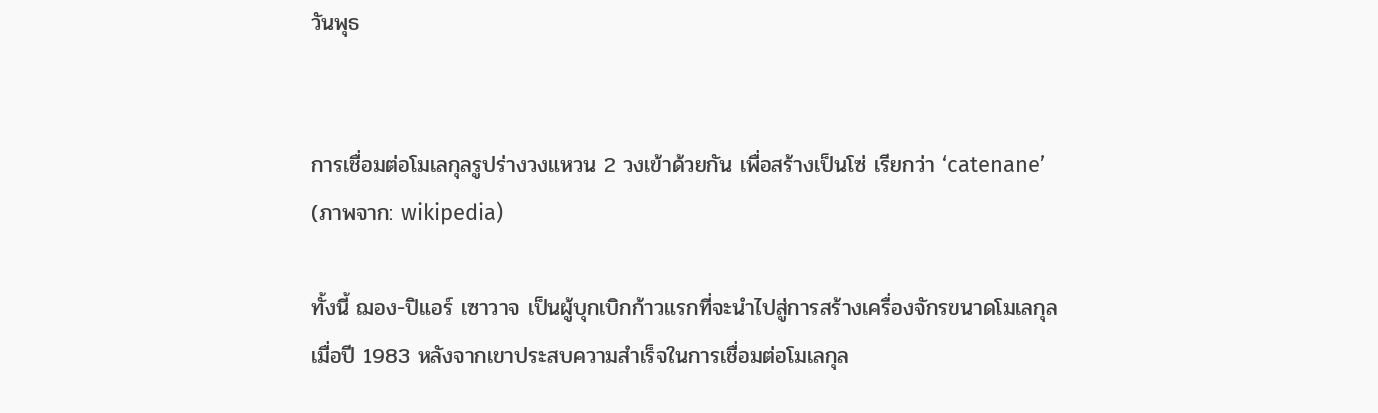วันพุธ


การเชื่อมต่อโมเลกุลรูปร่างวงแหวน 2 วงเข้าด้วยกัน เพื่อสร้างเป็นโซ่ เรียกว่า ‘catenane’ (ภาพจาก: wikipedia)

ทั้งนี้ ฌอง-ปิแอร์ เซาวาจ เป็นผู้บุกเบิกก้าวแรกที่จะนำไปสู่การสร้างเครื่องจักรขนาดโมเลกุล เมื่อปี 1983 หลังจากเขาประสบความสำเร็จในการเชื่อมต่อโมเลกุล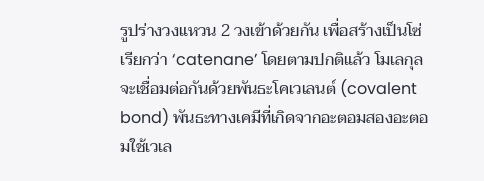รูปร่างวงแหวน 2 วงเข้าด้วยกัน เพื่อสร้างเป็นโซ่ เรียกว่า ‘catenane’ โดยตามปกติแล้ว โมเลกุลจะเชื่อมต่อกันด้วยพันธะโคเวเลนต์ (covalent bond) พันธะทางเคมีที่เกิดจากอะตอมสองอะตอมใช้เวเล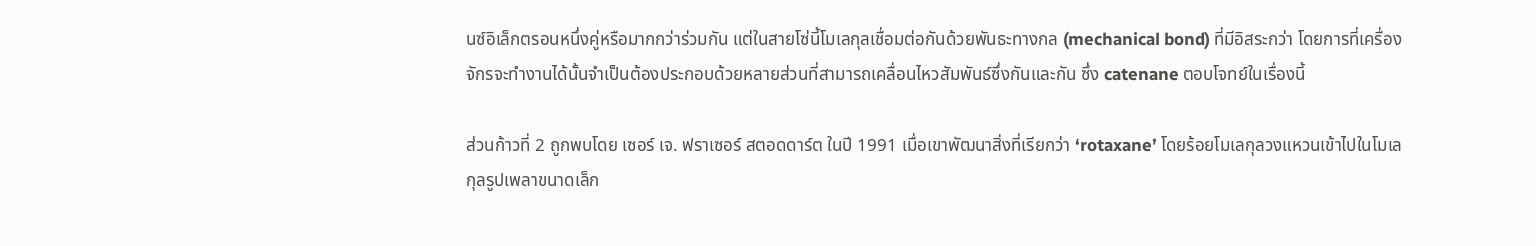นซ์อิเล็กตรอนหนึ่งคู่หรือมากกว่าร่วมกัน แต่ในสายโซ่นี้โมเลกุลเชื่อมต่อกันด้วยพันธะทางกล (mechanical bond) ที่มีอิสระกว่า โดยการที่เครื่องจักรจะทำงานได้นั้นจำเป็นต้องประกอบด้วยหลายส่วนที่สามารถเคลื่อนไหวสัมพันธ์ซึ่งกันและกัน ซึ่ง catenane ตอบโจทย์ในเรื่องนี้

ส่วนก้าวที่ 2 ถูกพบโดย เซอร์ เจ. ฟราเซอร์ สตอดดาร์ต ในปี 1991 เมื่อเขาพัฒนาสิ่งที่เรียกว่า ‘rotaxane’ โดยร้อยโมเลกุลวงแหวนเข้าไปในโมเลกุลรูปเพลาขนาดเล็ก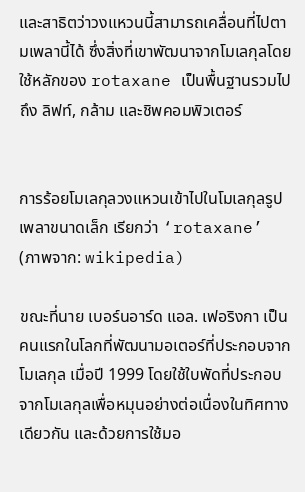และสาธิตว่าวงแหวนนี้สามารถเคลื่อนที่ไปตามเพลานี้ได้ ซึ่งสิ่งที่เขาพัฒนาจากโมเลกุลโดยใช้หลักของ rotaxane เป็นพื้นฐานรวมไปถึง ลิฟท์, กล้าม และชิพคอมพิวเตอร์


การร้อยโมเลกุลวงแหวนเข้าไปในโมเลกุลรูปเพลาขนาดเล็ก เรียกว่า ‘rotaxane’ (ภาพจาก: wikipedia)

ขณะที่นาย เบอร์นอาร์ด แอล. เฟอริงกา เป็นคนแรกในโลกที่พัฒนามอเตอร์ที่ประกอบจากโมเลกุล เมื่อปี 1999 โดยใช้ใบพัดที่ประกอบจากโมเลกุลเพื่อหมุนอย่างต่อเนื่องในทิศทางเดียวกัน และด้วยการใช้มอ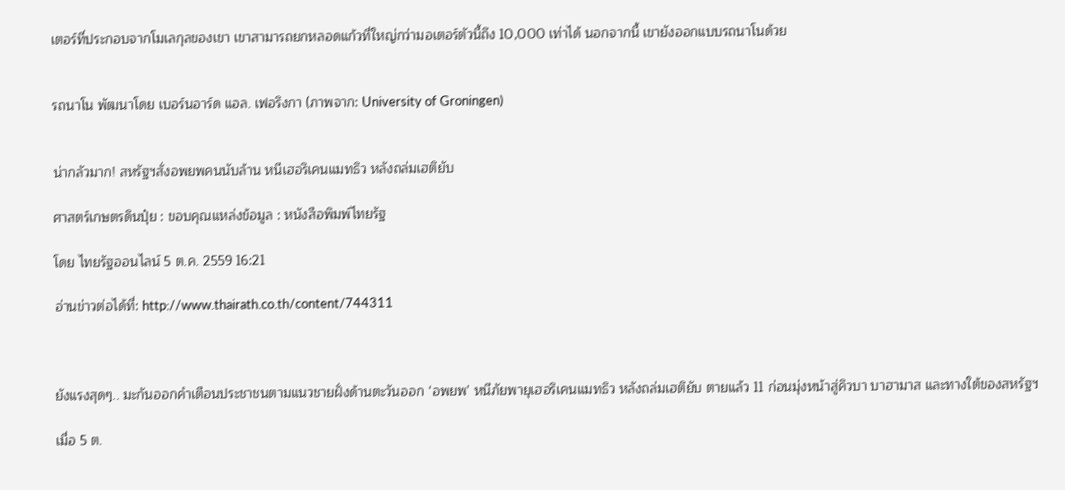เตอร์ที่ประกอบจากโมเลกุลของเขา เขาสามารถยกหลอดแก้วที่ใหญ่กว่ามอเตอร์ตัวนี้ถึง 10,000 เท่าได้ นอกจากนี้ เขายังออกแบบรถนาโนด้วย


รถนาโน พัฒนาโดย เบอร์นอาร์ด แอล. เฟอริงกา (ภาพจาก: University of Groningen)


น่ากลัวมาก! สหรัฐฯสั่งอพยพคนนับล้าน หนีเฮอริเคนแมทธิว หลังถล่มเฮติยับ

ศาสตร์เกษตรดินปุ๋ย : ขอบคุณแหล่งข้อมูล : หนังสือพิมพ์ไทยรัฐ

โดย ไทยรัฐออนไลน์ 5 ต.ค. 2559 16:21

อ่านข่าวต่อได้ที่: http://www.thairath.co.th/content/744311



ยังแรงสุดๆ.. มะกันออกคำเตือนประชาชนตามแนวชายฝั่งด้านตะวันออก ‘อพยพ’ หนีภัยพายุเฮอริเคนแมทธิว หลังถล่มเฮติยับ ตายแล้ว 11 ก่อนมุ่งหน้าสู่คิวบา บาฮามาส และทางใต้ของสหรัฐฯ

เมื่อ 5 ต.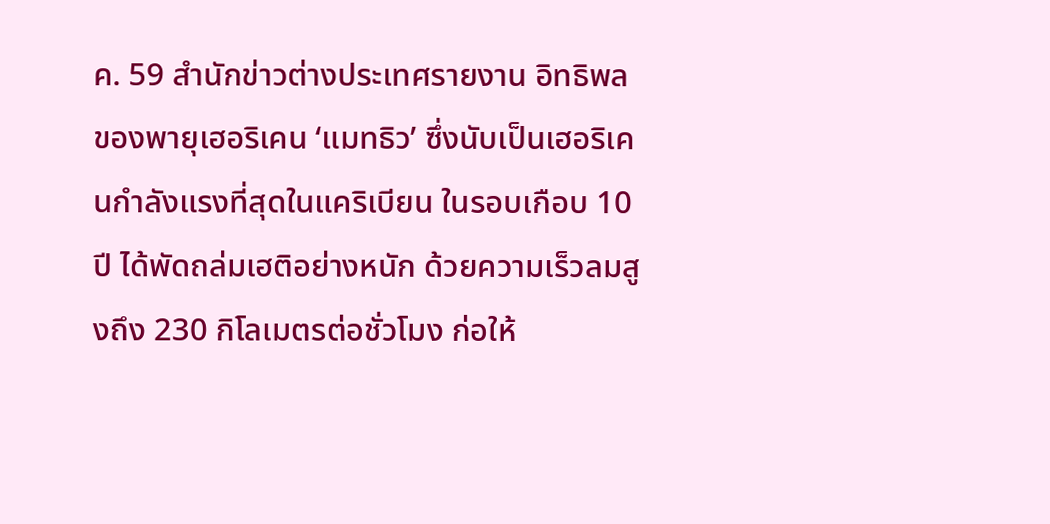ค. 59 สำนักข่าวต่างประเทศรายงาน อิทธิพลของพายุเฮอริเคน ‘แมทธิว’ ซึ่งนับเป็นเฮอริเคนกำลังแรงที่สุดในแคริเบียน ในรอบเกือบ 10 ปี ได้พัดถล่มเฮติอย่างหนัก ด้วยความเร็วลมสูงถึง 230 กิโลเมตรต่อชั่วโมง ก่อให้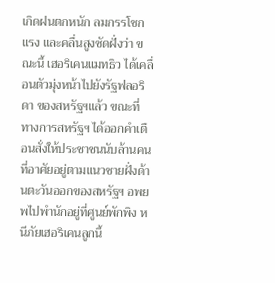เกิดฝนตกหนัก ลมกรรโชกแรง และคลื่นสูงซัดฝั่งว่า ขณะนี้ เฮอริเคนแมทธิว ได้เคลื่อนตัวมุ่งหน้าไปยังรัฐฟลอริดา ของสหรัฐฯแล้ว ขณะที่ ทางการสหรัฐฯ ได้ออกคำเตือนสั่งให้ประชาชนนับล้านคน ที่อาศัยอยู่ตามแนวชายฝั่งด้านตะวันออกของสหรัฐฯ อพยพไปพำนักอยู่ที่ศูนย์พักพิง หนีภัยเฮอริเคนลูกนี้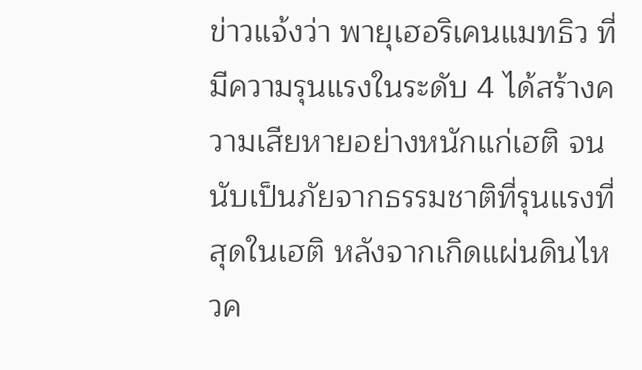ข่าวแจ้งว่า พายุเฮอริเคนแมทธิว ที่มีความรุนแรงในระดับ 4 ได้สร้างความเสียหายอย่างหนักแก่เฮติ จนนับเป็นภัยจากธรรมชาติที่รุนแรงที่สุดในเฮติ หลังจากเกิดแผ่นดินไหวค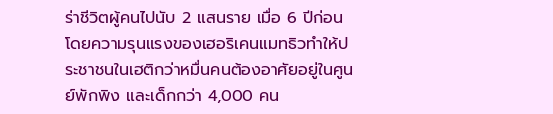ร่าชีวิตผู้คนไปนับ 2 แสนราย เมื่อ 6 ปีก่อน โดยความรุนแรงของเฮอริเคนแมทธิวทำให้ประชาชนในเฮติกว่าหมื่นคนต้องอาศัยอยู่ในศูนย์พักพิง และเด็กกว่า 4,000 คน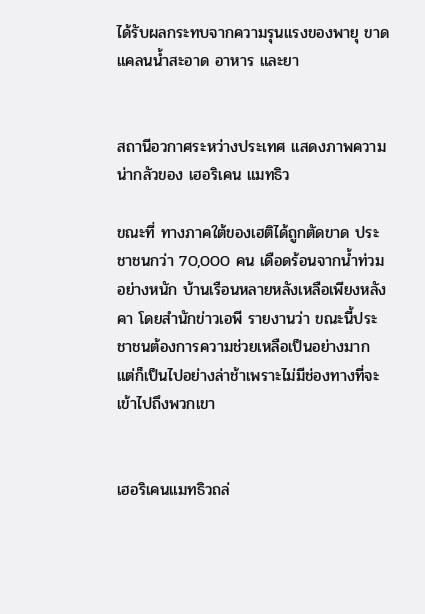ได้รับผลกระทบจากความรุนแรงของพายุ ขาดแคลนน้ำสะอาด อาหาร และยา


สถานีอวกาศระหว่างประเทศ แสดงภาพความน่ากลัวของ เฮอริเคน แมทธิว

ขณะที่ ทางภาคใต้ของเฮติได้ถูกตัดขาด ประชาชนกว่า 70,000 คน เดือดร้อนจากน้ำท่วมอย่างหนัก บ้านเรือนหลายหลังเหลือเพียงหลังคา โดยสำนักข่าวเอพี รายงานว่า ขณะนี้ประชาชนต้องการความช่วยเหลือเป็นอย่างมาก แต่ก็เป็นไปอย่างล่าช้าเพราะไม่มีช่องทางที่จะเข้าไปถึงพวกเขา


เฮอริเคนแมทธิวถล่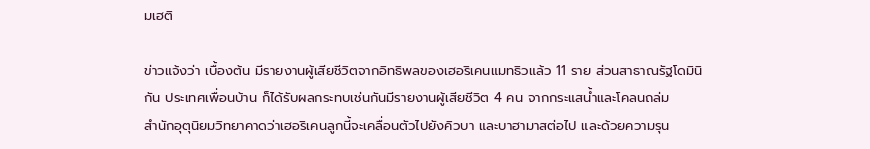มเฮติ

ข่าวแจ้งว่า เบื้องต้น มีรายงานผู้เสียชีวิตจากอิทธิพลของเฮอริเคนแมทธิวแล้ว 11 ราย ส่วนสาธาณรัฐโดมินิกัน ประเทศเพื่อนบ้าน ก็ได้รับผลกระทบเช่นกันมีรายงานผู้เสียชีวิต 4 คน จากกระแสน้ำและโคลนถล่ม
สำนักอุตุนิยมวิทยาคาดว่าเฮอริเคนลูกนี้จะเคลื่อนตัวไปยังคิวบา และบาฮามาสต่อไป และด้วยความรุน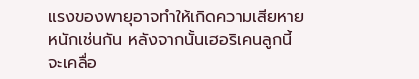แรงของพายุอาจทำให้เกิดความเสียหายหนักเช่นกัน หลังจากนั้นเฮอริเคนลูกนี้จะเคลื่อ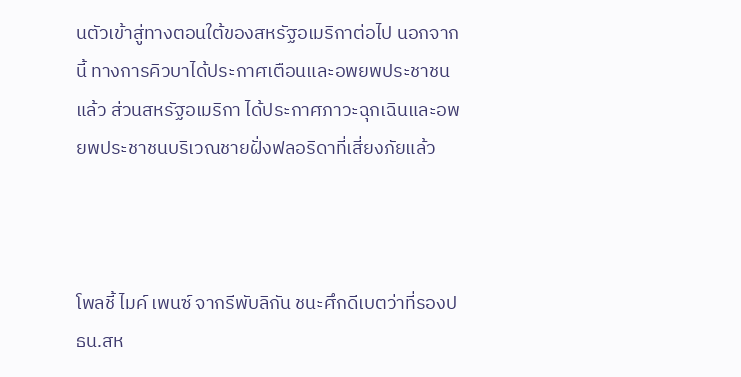นตัวเข้าสู่ทางตอนใต้ของสหรัฐอเมริกาต่อไป นอกจากนี้ ทางการคิวบาได้ประกาศเตือนและอพยพประชาชนแล้ว ส่วนสหรัฐอเมริกา ได้ประกาศภาวะฉุกเฉินและอพยพประชาชนบริเวณชายฝั่งฟลอริดาที่เสี่ยงภัยแล้ว



โพลชี้ ไมค์ เพนซ์ จากรีพับลิกัน ชนะศึกดีเบตว่าที่รองปธน.สห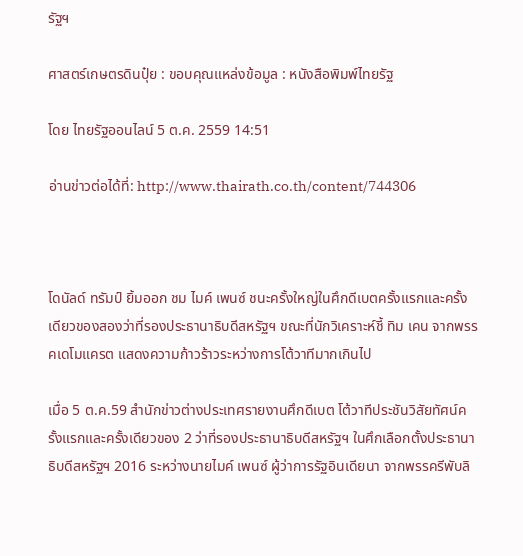รัฐฯ

ศาสตร์เกษตรดินปุ๋ย : ขอบคุณแหล่งข้อมูล : หนังสือพิมพ์ไทยรัฐ

โดย ไทยรัฐออนไลน์ 5 ต.ค. 2559 14:51

อ่านข่าวต่อได้ที่: http://www.thairath.co.th/content/744306



โดนัลด์ ทรัมป์ ยิ้มออก ชม ไมค์ เพนซ์ ชนะครั้งใหญ่ในศึกดีเบตครั้งแรกและครั้งเดียวของสองว่าที่รองประธานาธิบดีสหรัฐฯ ขณะที่นักวิเคราะห์ชี้ ทิม เคน จากพรรคเดโมแครต แสดงความก้าวร้าวระหว่างการโต้วาทีมากเกินไป

เมื่อ 5 ต.ค.59 สำนักข่าวต่างประเทศรายงานศึกดีเบต โต้วาทีประชันวิสัยทัศน์ครั้งแรกและครั้งเดียวของ 2 ว่าที่รองประธานาธิบดีสหรัฐฯ ในศึกเลือกตั้งประธานาธิบดีสหรัฐฯ 2016 ระหว่างนายไมค์ เพนซ์ ผู้ว่าการรัฐอินเดียนา จากพรรครีพับลิ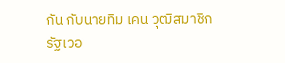กัน กับนายทิม เคน วุฒิสมาชิกรัฐเวอ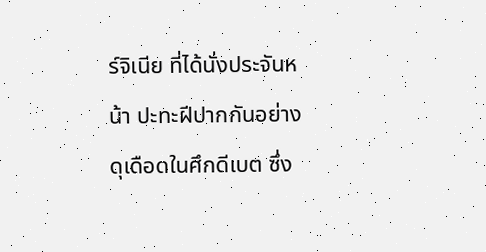ร์จิเนีย ที่ได้นั่งประจันหน้า ปะทะฝีปากกันอย่างดุเดือดในศึกดีเบต ซึ่ง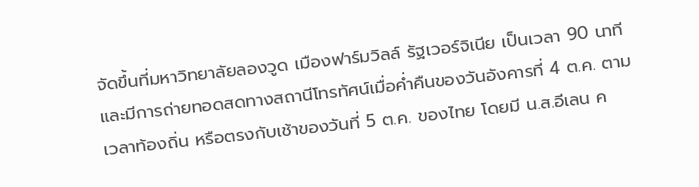จัดขึ้นที่มหาวิทยาลัยลองวูด เมืองฟาร์มวิลล์ รัฐเวอร์จิเนีย เป็นเวลา 90 นาที และมีการถ่ายทอดสดทางสถานีโทรทัศน์เมื่อค่ำคืนของวันอังคารที่ 4 ต.ค. ตามเวลาท้องถิ่น หรือตรงกับเช้าของวันที่ 5 ต.ค. ของไทย โดยมี น.ส.อีเลน ค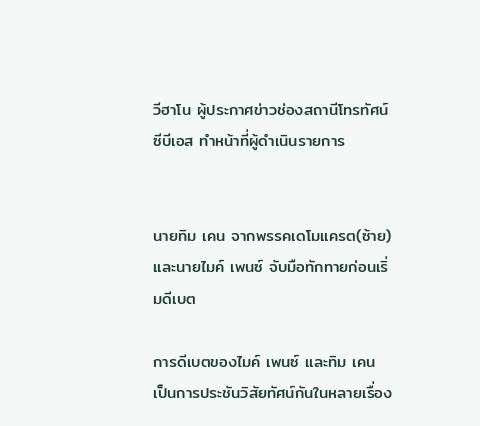วีฮาโน ผู้ประกาศข่าวช่องสถานีโทรทัศน์ซีบีเอส ทำหน้าที่ผู้ดำเนินรายการ


นายทิม เคน จากพรรคเดโมแครต(ซ้าย)และนายไมค์ เพนซ์ จับมือทักทายก่อนเริ่มดีเบต

การดีเบตของไมค์ เพนซ์ และทิม เคน เป็นการประชันวิสัยทัศน์กันในหลายเรื่อง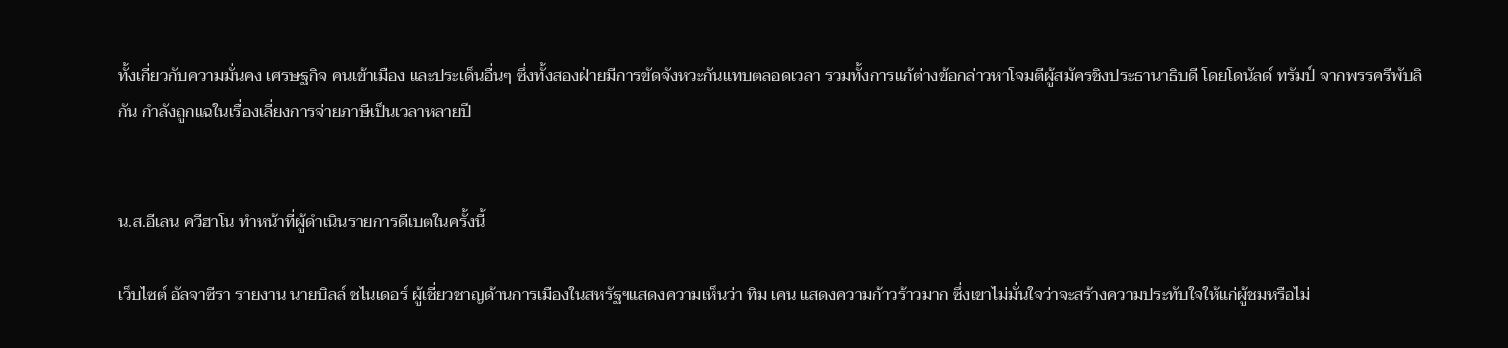ทั้งเกี่ยวกับความมั่นคง เศรษฐกิจ คนเข้าเมือง และประเด็นอื่นๆ ซึ่งทั้งสองฝ่ายมีการขัดจังหวะกันแทบตลอดเวลา รวมทั้งการแก้ต่างข้อกล่าวหาโจมตีผู้สมัครชิงประธานาธิบดี โดยโดนัลด์ ทรัมป์ จากพรรครีพับลิกัน กำลังถูกแฉในเรื่องเลี่ยงการจ่ายภาษีเป็นเวลาหลายปี


น.ส.อีเลน ควีฮาโน ทำหน้าที่ผู้ดำเนินรายการดีเบตในครั้งนี้

เว็บไซต์ อัลจาซีรา รายงาน นายบิลล์ ชไนเดอร์ ผู้เชี่ยวชาญด้านการเมืองในสหรัฐฯแสดงความเห็นว่า ทิม เคน แสดงความก้าวร้าวมาก ซึ่งเขาไม่มั่นใจว่าจะสร้างความประทับใจให้แก่ผู้ชมหรือไม่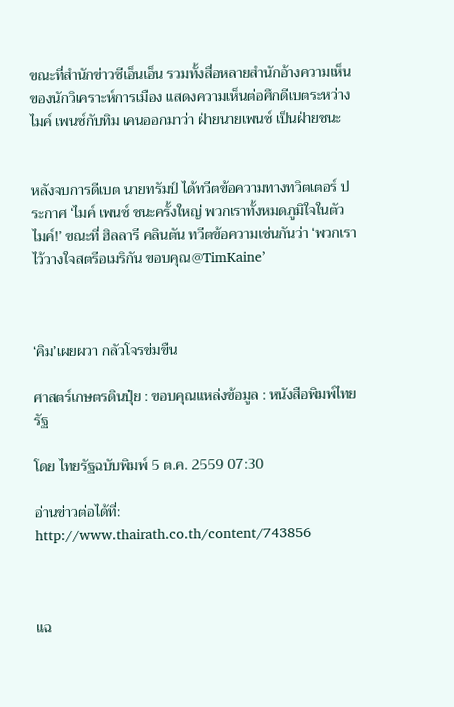ขณะที่สำนักข่าวซีเอ็นเอ็น รวมทั้งสื่อหลายสำนักอ้างความเห็นของนักวิเคราะห์การเมือง แสดงความเห็นต่อศึกดีเบตระหว่างไมค์ เพนซ์กับทิม เคนออกมาว่า ฝ่ายนายเพนซ์ เป็นฝ่ายชนะ


หลังจบการดีเบต นายทรัมป์ ได้ทวีตข้อความทางทวิตเตอร์ ประกาศ ‘ไมค์ เพนซ์ ชนะครั้งใหญ่ พวกเราทั้งหมดภูมิใจในตัวไมค์!’ ขณะที่ ฮิลลารี คลินตัน ทวีตข้อความเช่นกันว่า ‘พวกเราไว้วางใจสตรีอเมริกัน ขอบคุณ@TimKaine’



‘คิม’เผยผวา กลัวโจรข่มขืน

ศาสตร์เกษตรดินปุ๋ย : ขอบคุณแหล่งข้อมูล : หนังสือพิมพ์ไทยรัฐ

โดย ไทยรัฐฉบับพิมพ์ 5 ต.ค. 2559 07:30

อ่านข่าวต่อได้ที่: http://www.thairath.co.th/content/743856



แฉ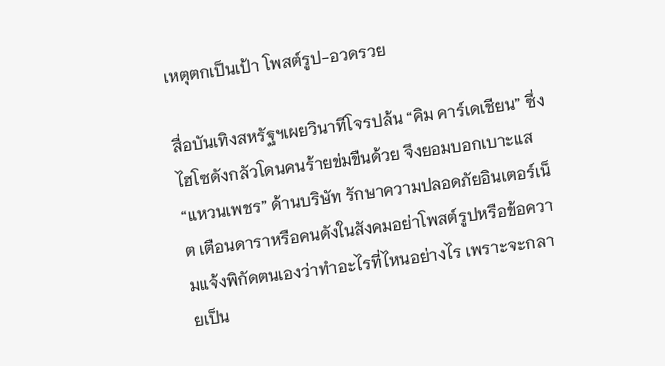เหตุตกเป็นเป้า โพสต์รูป-อวดรวย

สื่อบันเทิงสหรัฐฯเผยวินาทีโจรปล้น “คิม คาร์เดเชียน” ซึ่งไฮโซดังกลัวโดนคนร้ายข่มขืนด้วย จึงยอมบอกเบาะแส “แหวนเพชร” ด้านบริษัท รักษาความปลอดภัยอินเตอร์เน็ต เตือนดาราหรือคนดังในสังคมอย่าโพสต์รูปหรือข้อความแจ้งพิกัดตนเองว่าทำอะไรที่ไหนอย่างไร เพราะจะกลายเป็น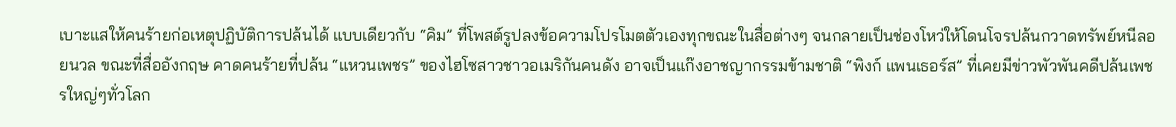เบาะแสให้คนร้ายก่อเหตุปฏิบัติการปล้นได้ แบบเดียวกับ “คิม” ที่โพสต์รูปลงข้อความโปรโมตตัวเองทุกขณะในสื่อต่างๆ จนกลายเป็นช่องโหว่ให้โดนโจรปล้นกวาดทรัพย์หนีลอยนวล ขณะที่สื่ออังกฤษ คาดคนร้ายที่ปล้น “แหวนเพชร” ของไฮโซสาวชาวอเมริกันคนดัง อาจเป็นแก๊งอาชญากรรมข้ามชาติ “พิงก์ แพนเธอร์ส” ที่เคยมีข่าวพัวพันคดีปล้นเพชรใหญ่ๆทั่วโลก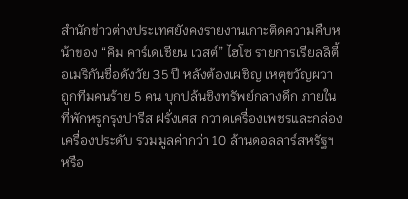สำนักข่าวต่างประเทศยังคงรายงานเกาะติดความคืบหน้าของ “คิม คาร์เดเชียน เวสต์” ไฮโซ รายการเรียลลิตี้อเมริกันชื่อดังวัย 35 ปี หลังต้องเผชิญ เหตุขวัญผวา ถูกทีมคนร้าย 5 คน บุกปล้นชิงทรัพย์กลางดึก ภายในที่พักหรูกรุงปารีส ฝรั่งเศส กวาดเครื่องเพชรและกล่องเครื่องประดับ รวมมูลค่ากว่า 10 ล้านดอลลาร์สหรัฐฯ หรือ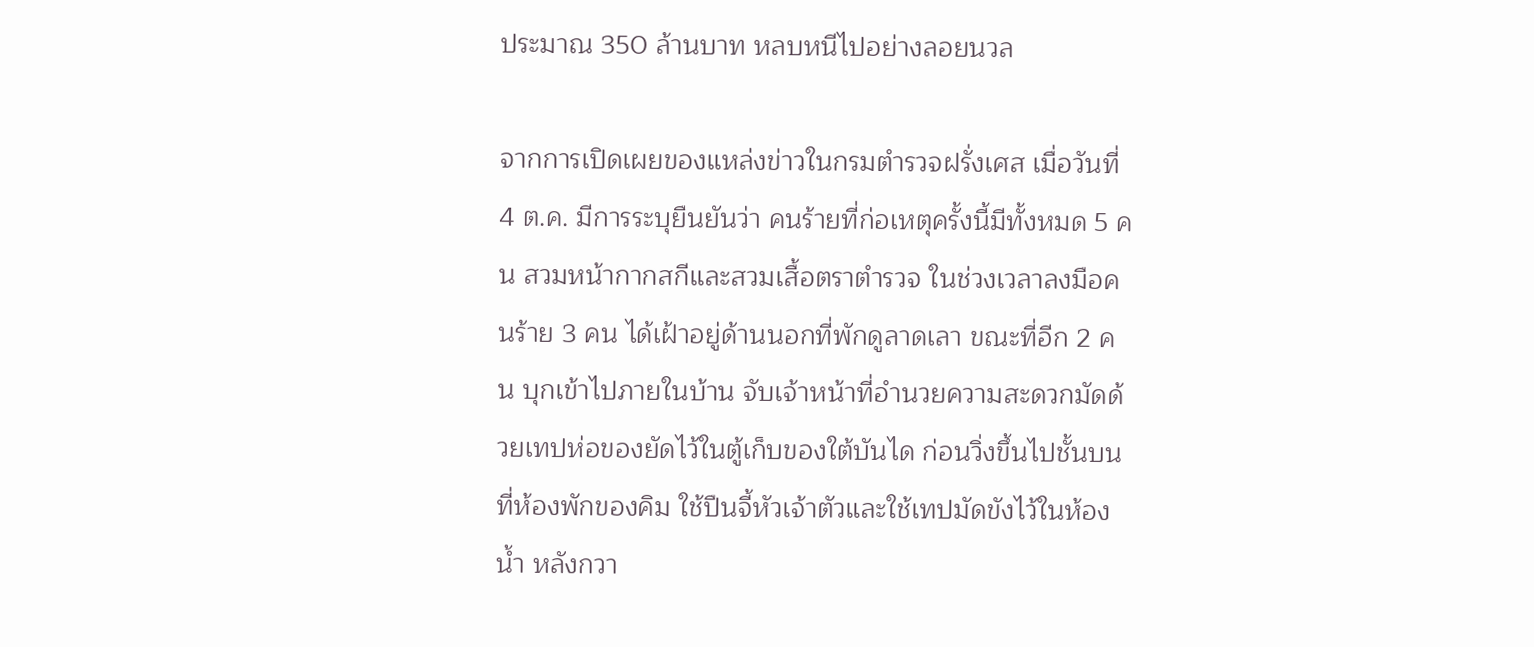ประมาณ 350 ล้านบาท หลบหนีไปอย่างลอยนวล

จากการเปิดเผยของแหล่งข่าวในกรมตำรวจฝรั่งเศส เมื่อวันที่ 4 ต.ค. มีการระบุยืนยันว่า คนร้ายที่ก่อเหตุครั้งนี้มีทั้งหมด 5 คน สวมหน้ากากสกีและสวมเสื้อตราตำรวจ ในช่วงเวลาลงมือคนร้าย 3 คน ได้เฝ้าอยู่ด้านนอกที่พักดูลาดเลา ขณะที่อีก 2 คน บุกเข้าไปภายในบ้าน จับเจ้าหน้าที่อำนวยความสะดวกมัดด้วยเทปห่อของยัดไว้ในตู้เก็บของใต้บันได ก่อนวิ่งขึ้นไปชั้นบนที่ห้องพักของคิม ใช้ปืนจี้หัวเจ้าตัวและใช้เทปมัดขังไว้ในห้องน้ำ หลังกวา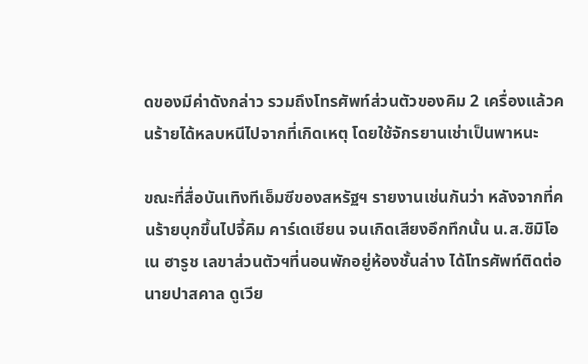ดของมีค่าดังกล่าว รวมถึงโทรศัพท์ส่วนตัวของคิม 2 เครื่องแล้วคนร้ายได้หลบหนีไปจากที่เกิดเหตุ โดยใช้จักรยานเช่าเป็นพาหนะ

ขณะที่สื่อบันเทิงทีเอ็มซีของสหรัฐฯ รายงานเช่นกันว่า หลังจากที่คนร้ายบุกขึ้นไปจี้คิม คาร์เดเชียน จนเกิดเสียงอึกทึกนั้น น.ส.ซิมิโอเน ฮารูช เลขาส่วนตัวฯที่นอนพักอยู่ห้องชั้นล่าง ได้โทรศัพท์ติดต่อนายปาสคาล ดูเวีย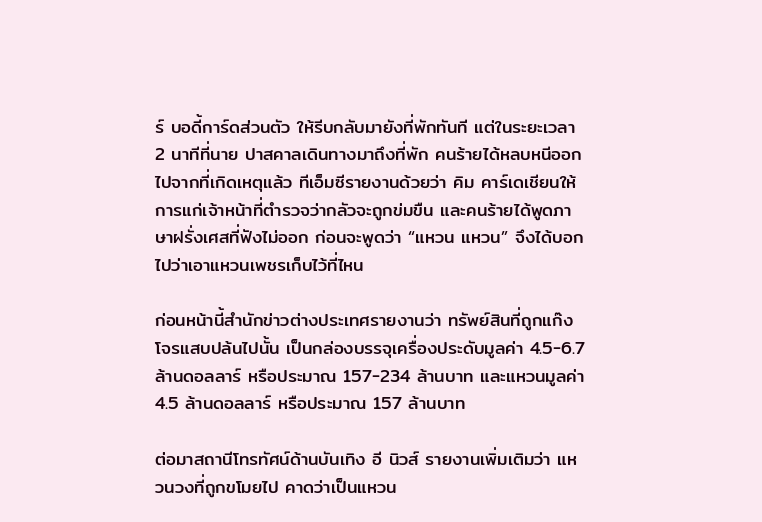ร์ บอดี้การ์ดส่วนตัว ให้รีบกลับมายังที่พักทันที แต่ในระยะเวลา 2 นาทีที่นาย ปาสคาลเดินทางมาถึงที่พัก คนร้ายได้หลบหนีออกไปจากที่เกิดเหตุแล้ว ทีเอ็มซีรายงานด้วยว่า คิม คาร์เดเชียนให้การแก่เจ้าหน้าที่ตำรวจว่ากลัวจะถูกข่มขืน และคนร้ายได้พูดภาษาฝรั่งเศสที่ฟังไม่ออก ก่อนจะพูดว่า “แหวน แหวน” จึงได้บอกไปว่าเอาแหวนเพชรเก็บไว้ที่ไหน

ก่อนหน้านี้สำนักข่าวต่างประเทศรายงานว่า ทรัพย์สินที่ถูกแก๊งโจรแสบปล้นไปนั้น เป็นกล่องบรรจุเครื่องประดับมูลค่า 4.5-6.7 ล้านดอลลาร์ หรือประมาณ 157-234 ล้านบาท และแหวนมูลค่า 4.5 ล้านดอลลาร์ หรือประมาณ 157 ล้านบาท

ต่อมาสถานีโทรทัศน์ด้านบันเทิง อี นิวส์ รายงานเพิ่มเติมว่า แหวนวงที่ถูกขโมยไป คาดว่าเป็นแหวน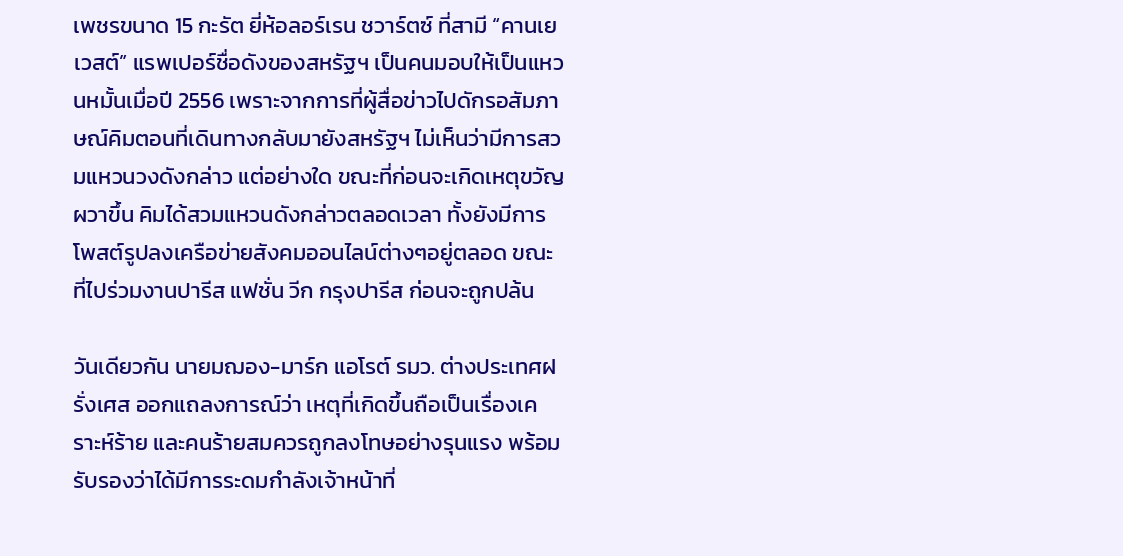เพชรขนาด 15 กะรัต ยี่ห้อลอร์เรน ชวาร์ตซ์ ที่สามี “คานเย เวสต์” แรพเปอร์ชื่อดังของสหรัฐฯ เป็นคนมอบให้เป็นแหวนหมั้นเมื่อปี 2556 เพราะจากการที่ผู้สื่อข่าวไปดักรอสัมภาษณ์คิมตอนที่เดินทางกลับมายังสหรัฐฯ ไม่เห็นว่ามีการสวมแหวนวงดังกล่าว แต่อย่างใด ขณะที่ก่อนจะเกิดเหตุขวัญผวาขึ้น คิมได้สวมแหวนดังกล่าวตลอดเวลา ทั้งยังมีการโพสต์รูปลงเครือข่ายสังคมออนไลน์ต่างๆอยู่ตลอด ขณะที่ไปร่วมงานปารีส แฟชั่น วีก กรุงปารีส ก่อนจะถูกปล้น

วันเดียวกัน นายมฌอง-มาร์ก แอโรต์ รมว. ต่างประเทศฝรั่งเศส ออกแถลงการณ์ว่า เหตุที่เกิดขึ้นถือเป็นเรื่องเคราะห์ร้าย และคนร้ายสมควรถูกลงโทษอย่างรุนแรง พร้อมรับรองว่าได้มีการระดมกำลังเจ้าหน้าที่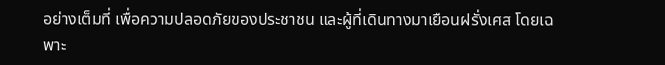อย่างเต็มที่ เพื่อความปลอดภัยของประชาชน และผู้ที่เดินทางมาเยือนฝรั่งเศส โดยเฉพาะ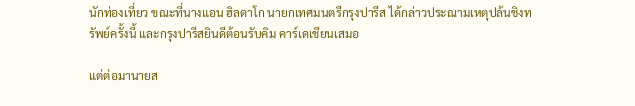นักท่องเที่ยว ขณะที่นางแอน ฮิลดาโก นายกเทศมนตรีกรุงปารีส ได้กล่าวประณามเหตุปล้นชิงทรัพย์ครั้งนี้ และกรุงปารีสยินดีต้อนรับคิม คาร์เดเชียนเสมอ

แต่ต่อมานายส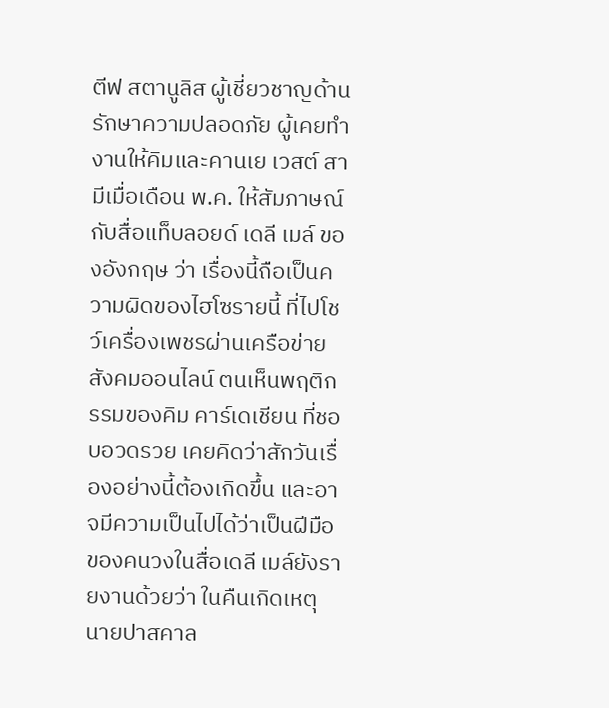ตีฟ สตานูลิส ผู้เชี่ยวชาญด้านรักษาความปลอดภัย ผู้เคยทำงานให้คิมและคานเย เวสต์ สามีเมื่อเดือน พ.ค. ให้สัมภาษณ์กับสื่อแท็บลอยด์ เดลี เมล์ ของอังกฤษ ว่า เรื่องนี้ถือเป็นความผิดของไฮโซรายนี้ ที่ไปโชว์เครื่องเพชรผ่านเครือข่ายสังคมออนไลน์ ตนเห็นพฤติกรรมของคิม คาร์เดเชียน ที่ชอบอวดรวย เคยคิดว่าสักวันเรื่องอย่างนี้ต้องเกิดขึ้น และอาจมีความเป็นไปได้ว่าเป็นฝีมือของคนวงในสื่อเดลี เมล์ยังรายงานด้วยว่า ในคืนเกิดเหตุ นายปาสคาล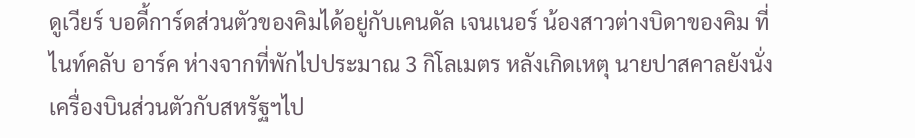ดูเวียร์ บอดี้การ์ดส่วนตัวของคิมได้อยู่กับเคนดัล เจนเนอร์ น้องสาวต่างบิดาของคิม ที่ไนท์คลับ อาร์ค ห่างจากที่พักไปประมาณ 3 กิโลเมตร หลังเกิดเหตุ นายปาสคาลยังนั่งเครื่องบินส่วนตัวกับสหรัฐฯไป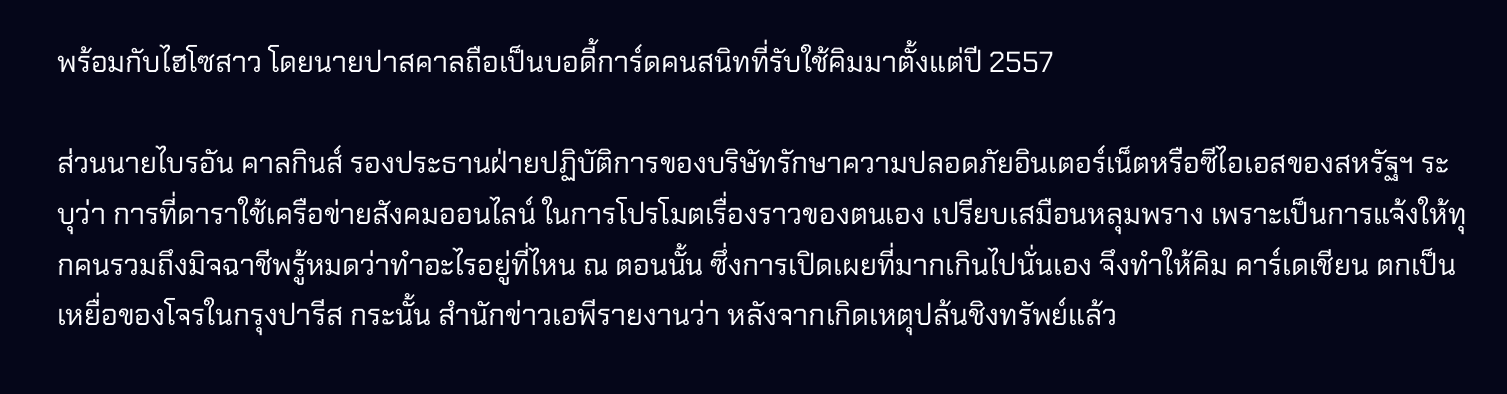พร้อมกับไฮโซสาว โดยนายปาสคาลถือเป็นบอดี้การ์ดคนสนิทที่รับใช้คิมมาตั้งแต่ปี 2557

ส่วนนายไบรอัน คาลกินส์ รองประธานฝ่ายปฏิบัติการของบริษัทรักษาความปลอดภัยอินเตอร์เน็ตหรือซีไอเอสของสหรัฐฯ ระบุว่า การที่ดาราใช้เครือข่ายสังคมออนไลน์ ในการโปรโมตเรื่องราวของตนเอง เปรียบเสมือนหลุมพราง เพราะเป็นการแจ้งให้ทุกคนรวมถึงมิจฉาชีพรู้หมดว่าทำอะไรอยู่ที่ไหน ณ ตอนนั้น ซึ่งการเปิดเผยที่มากเกินไปนั่นเอง จึงทำให้คิม คาร์เดเชียน ตกเป็นเหยื่อของโจรในกรุงปารีส กระนั้น สำนักข่าวเอพีรายงานว่า หลังจากเกิดเหตุปล้นชิงทรัพย์แล้ว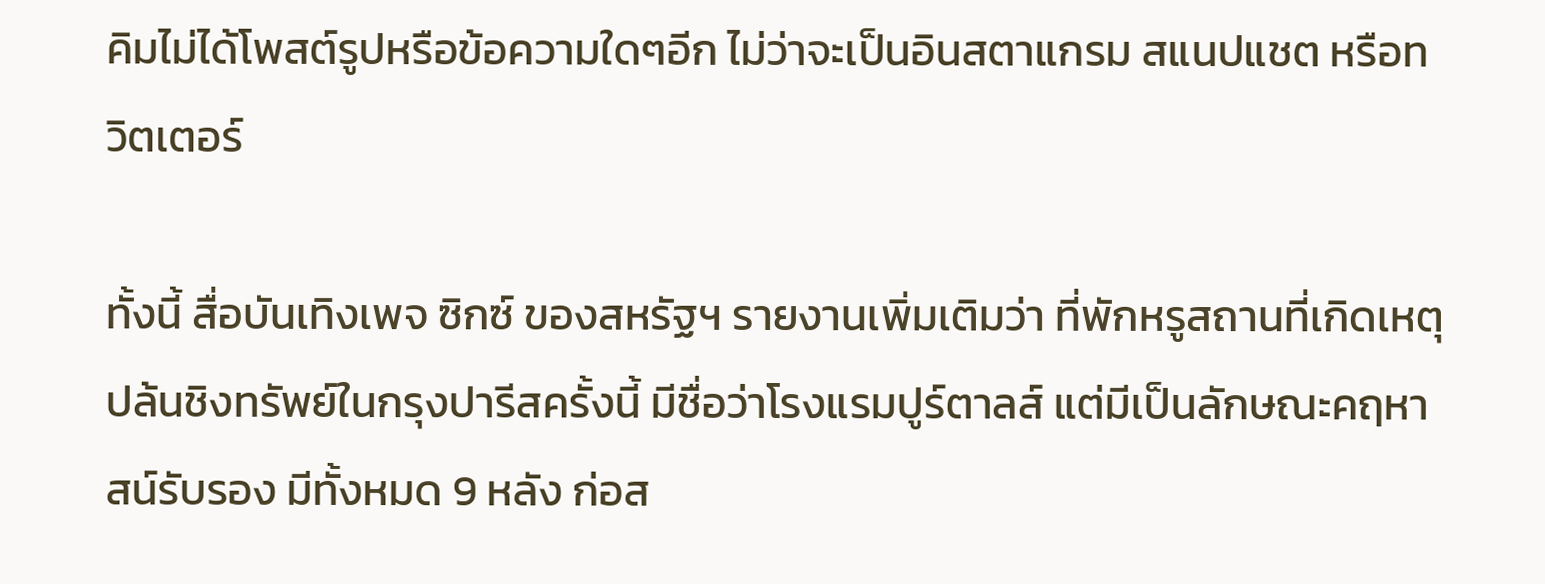คิมไม่ได้โพสต์รูปหรือข้อความใดๆอีก ไม่ว่าจะเป็นอินสตาแกรม สแนปแชต หรือทวิตเตอร์

ทั้งนี้ สื่อบันเทิงเพจ ซิกซ์ ของสหรัฐฯ รายงานเพิ่มเติมว่า ที่พักหรูสถานที่เกิดเหตุปล้นชิงทรัพย์ในกรุงปารีสครั้งนี้ มีชื่อว่าโรงแรมปูร์ตาลส์ แต่มีเป็นลักษณะคฤหาสน์รับรอง มีทั้งหมด 9 หลัง ก่อส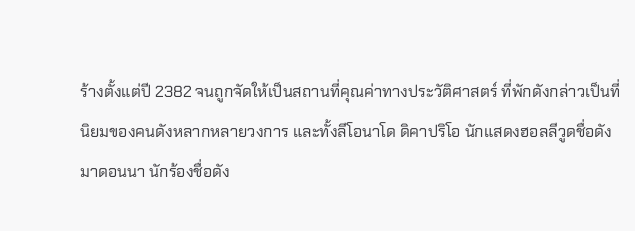ร้างตั้งแต่ปี 2382 จนถูกจัดให้เป็นสถานที่คุณค่าทางประวัติศาสตร์ ที่พักดังกล่าวเป็นที่นิยมของคนดังหลากหลายวงการ และทั้งลีโอนาโด ดิคาปริโอ นักแสดงฮอลลีวูดชื่อดัง มาดอนนา นักร้องชื่อดัง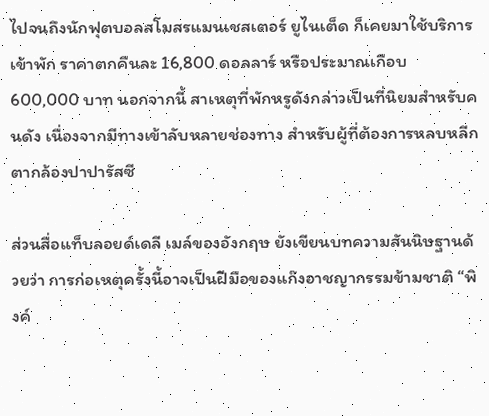ไปจนถึงนักฟุตบอลสโมสรแมนเชสเตอร์ ยูไนเต็ด ก็เคยมาใช้บริการเข้าพัก ราคาตกคืนละ 16,800 ดอลลาร์ หรือประมาณเกือบ 600,000 บาท นอกจากนี้ สาเหตุที่พักหรูดังกล่าวเป็นที่นิยมสำหรับคนดัง เนื่องจากมีทางเข้าลับหลายช่องทาง สำหรับผู้ที่ต้องการหลบหลีกตากล้องปาปารัสซี

ส่วนสื่อแท็บลอยด์เดลี เมล์ของอังกฤษ ยังเขียนบทความสันนิษฐานด้วยว่า การก่อเหตุครั้งนี้อาจเป็นฝีมือของแก๊งอาชญากรรมข้ามชาติ “พิงค์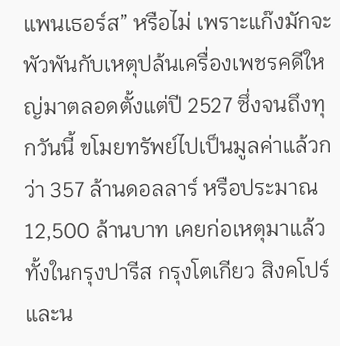แพนเธอร์ส” หรือไม่ เพราะแก๊งมักจะพัวพันกับเหตุปล้นเครื่องเพชรคดีใหญ่มาตลอดตั้งแต่ปี 2527 ซึ่งจนถึงทุกวันนี้ ขโมยทรัพย์ไปเป็นมูลค่าแล้วกว่า 357 ล้านดอลลาร์ หรือประมาณ 12,500 ล้านบาท เคยก่อเหตุมาแล้วทั้งในกรุงปารีส กรุงโตเกียว สิงคโปร์ และน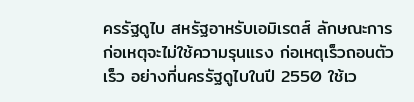ครรัฐดูไบ สหรัฐอาหรับเอมิเรตส์ ลักษณะการก่อเหตุจะไม่ใช้ความรุนแรง ก่อเหตุเร็วถอนตัวเร็ว อย่างที่นครรัฐดูไบในปี 2550 ใช้เว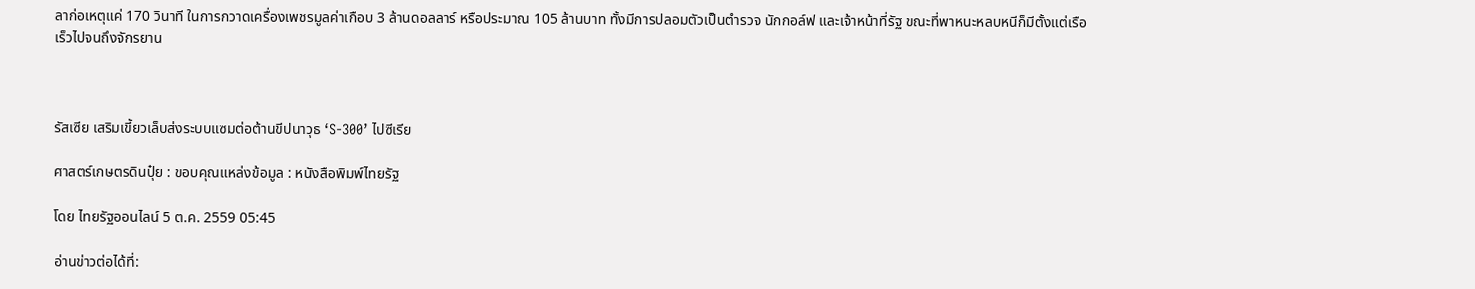ลาก่อเหตุแค่ 170 วินาที ในการกวาดเครื่องเพชรมูลค่าเกือบ 3 ล้านดอลลาร์ หรือประมาณ 105 ล้านบาท ทั้งมีการปลอมตัวเป็นตำรวจ นักกอล์ฟ และเจ้าหน้าที่รัฐ ขณะที่พาหนะหลบหนีก็มีตั้งแต่เรือเร็วไปจนถึงจักรยาน



รัสเซีย เสริมเขี้ยวเล็บส่งระบบแซมต่อต้านขีปนาวุธ ‘S-300’ ไปซีเรีย

ศาสตร์เกษตรดินปุ๋ย : ขอบคุณแหล่งข้อมูล : หนังสือพิมพ์ไทยรัฐ

โดย ไทยรัฐออนไลน์ 5 ต.ค. 2559 05:45

อ่านข่าวต่อได้ที่: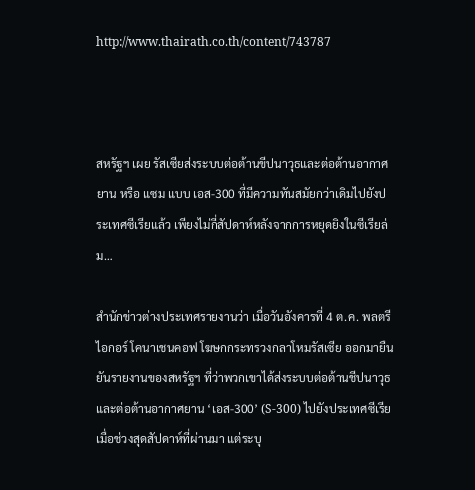http://www.thairath.co.th/content/743787



สหรัฐฯ เผย รัสเซียส่งระบบต่อต้านขีปนาวุธและต่อต้านอากาศยาน หรือ แซม แบบ เอส-300 ที่มีความทันสมัยกว่าเดิมไปยังประเทศซีเรียแล้ว เพียงไม่กี่สัปดาห์หลังจากการหยุดยิงในซีเรียล่ม…

สำนักข่าวต่างประเทศรายงานว่า เมื่อวันอังคารที่ 4 ต.ค. พลตรี ไอกอร์ โคนาเชนคอฟ โฆษกกระทรวงกลาโหมรัสเซีย ออกมายืนยันรายงานของสหรัฐฯ ที่ว่าพวกเขาได้ส่งระบบต่อต้านชีปนาวุธและต่อต้านอากาศยาน ‘เอส-300’ (S-300) ไปยังประเทศซีเรียเมื่อช่วงสุดสัปดาห์ที่ผ่านมา แต่ระบุ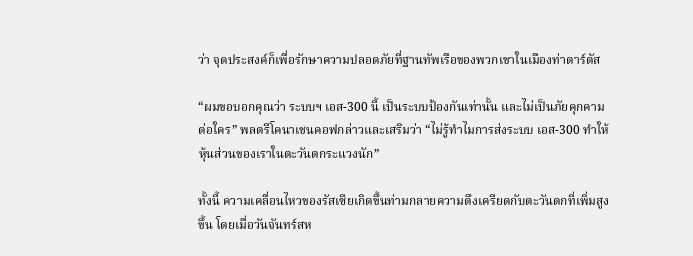ว่า จุดประสงค์ก็เพื่อรักษาความปลอดภัยที่ฐานทัพเรือของพวกเขาในเมืองท่าตาร์ตัส

“ผมขอบอกคุณว่า ระบบฯ เอส-300 นี้ เป็นระบบป้องกันเท่านั้น และไม่เป็นภัยคุกคามต่อใคร” พลตรีโคนาเชนคอฟกล่าวและเสริมว่า “ไม่รู้ทำไมการส่งระบบ เอส-300 ทำให้หุ้นส่วนของเราในตะวันตกระแวงนัก”

ทั้งนี้ ความเคลื่อนไหวของรัสเซียเกิดขึ้นท่ามกลายความตึงเครียดกับตะวันตกที่เพิ่มสูงขึ้น โดยเมื่อวันจันทร์สห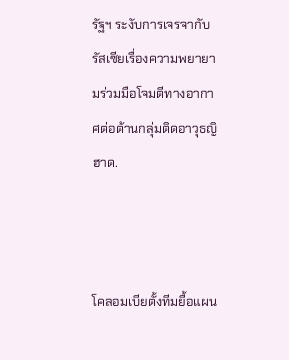รัฐฯ ระงับการเจรจากับรัสเซียเรื่องความพยายามร่วมมือโจมตีทางอากาศต่อต้านกลุ่มติดอาวุธญิฮาด.



โคลอมเบียตั้งทีมยื้อแผน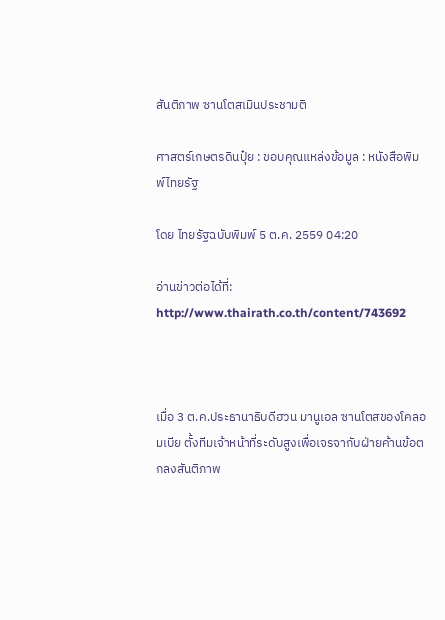สันติภาพ ซานโตสเมินประชามติ

ศาสตร์เกษตรดินปุ๋ย : ขอบคุณแหล่งข้อมูล : หนังสือพิมพ์ไทยรัฐ

โดย ไทยรัฐฉบับพิมพ์ 5 ต.ค. 2559 04:20

อ่านข่าวต่อได้ที่: http://www.thairath.co.th/content/743692



เมื่อ 3 ต.ค.ประธานาธิบดีฮวน มานูเอล ซานโตสของโคลอมเบีย ตั้งทีมเจ้าหน้าที่ระดับสูงเพื่อเจรจากับฝ่ายค้านข้อตกลงสันติภาพ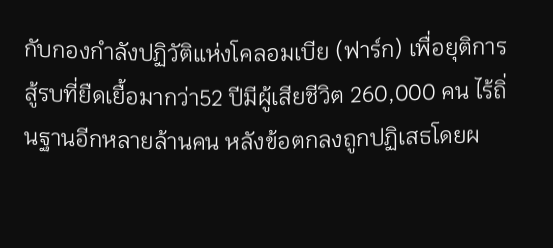กับกองกำลังปฏิวัติแห่งโคลอมเบีย (ฟาร์ก) เพื่อยุติการสู้รบที่ยืดเยื้อมากว่า52 ปีมีผู้เสียชีวิต 260,000 คน ไร้ถิ่นฐานอีกหลายล้านคน หลังข้อตกลงถูกปฏิเสธโดยผ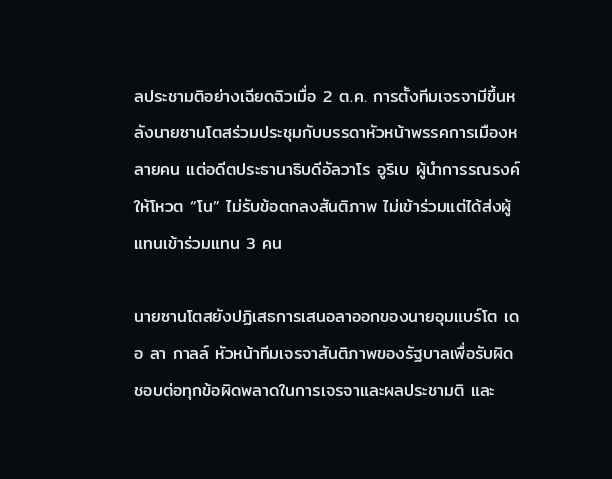ลประชามติอย่างเฉียดฉิวเมื่อ 2 ต.ค. การตั้งทีมเจรจามีขึ้นหลังนายซานโตสร่วมประชุมกับบรรดาหัวหน้าพรรคการเมืองหลายคน แต่อดีตประธานาธิบดีอัลวาโร อูริเบ ผู้นำการรณรงค์ให้โหวต “โน” ไม่รับข้อตกลงสันติภาพ ไม่เข้าร่วมแต่ได้ส่งผู้แทนเข้าร่วมแทน 3 คน

นายซานโตสยังปฏิเสธการเสนอลาออกของนายอุมแบร์โต เดอ ลา กาลล์ หัวหน้าทีมเจรจาสันติภาพของรัฐบาลเพื่อรับผิดชอบต่อทุกข้อผิดพลาดในการเจรจาและผลประชามติ และ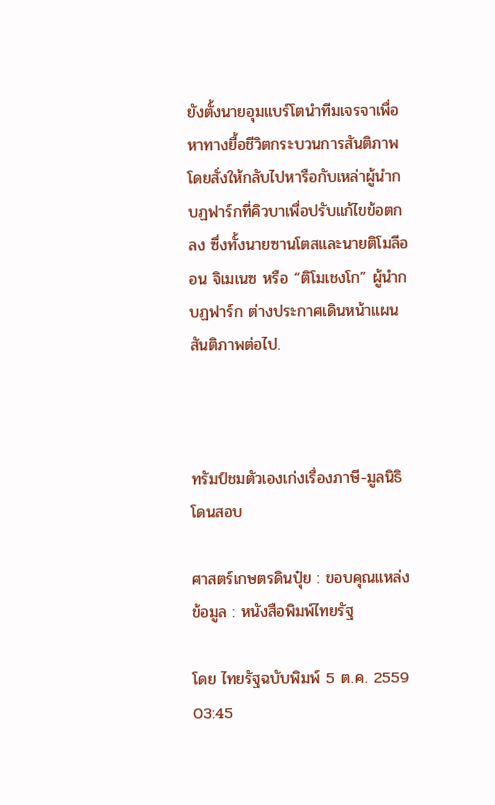ยังตั้งนายอุมแบร์โตนำทีมเจรจาเพื่อหาทางยื้อชีวิตกระบวนการสันติภาพ โดยสั่งให้กลับไปหารือกับเหล่าผู้นำกบฏฟาร์กที่คิวบาเพื่อปรับแก้ไขข้อตกลง ซึ่งทั้งนายซานโตสและนายติโมลีออน จิเมเนซ หรือ “ติโมเชงโก” ผู้นำกบฏฟาร์ก ต่างประกาศเดินหน้าแผนสันติภาพต่อไป.



ทรัมป์ชมตัวเองเก่งเรื่องภาษี-มูลนิธิโดนสอบ

ศาสตร์เกษตรดินปุ๋ย : ขอบคุณแหล่งข้อมูล : หนังสือพิมพ์ไทยรัฐ

โดย ไทยรัฐฉบับพิมพ์ 5 ต.ค. 2559 03:45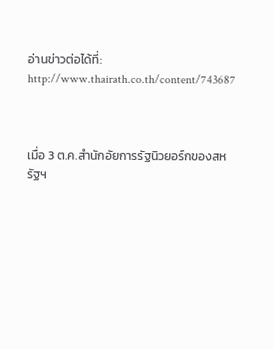อ่านข่าวต่อได้ที่: http://www.thairath.co.th/content/743687



เมื่อ 3 ต.ค.สำนักอัยการรัฐนิวยอร์กของสหรัฐฯ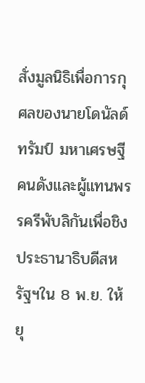สั่งมูลนิธิเพื่อการกุศลของนายโดนัลด์ ทรัมป์ มหาเศรษฐีคนดังและผู้แทนพรรครีพับลิกันเพื่อชิงประธานาธิบดีสหรัฐฯใน 8 พ.ย. ให้ยุ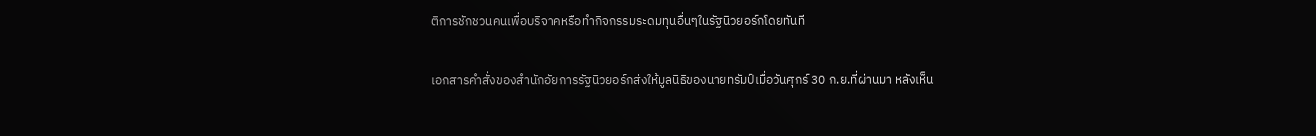ติการชักชวนคนเพื่อบริจาคหรือทำกิจกรรมระดมทุนอื่นๆในรัฐนิวยอร์กโดยทันที

เอกสารคำสั่งของสำนักอัยการรัฐนิวยอร์กส่งให้มูลนิธิของนายทรัมป์เมื่อวันศุกร์ 30 ก.ย.ที่ผ่านมา หลังเห็น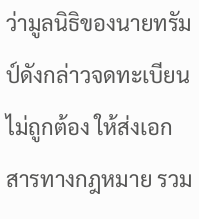ว่ามูลนิธิของนายทรัมป์ดังกล่าวจดทะเบียนไม่ถูกต้อง ให้ส่งเอกสารทางกฎหมาย รวม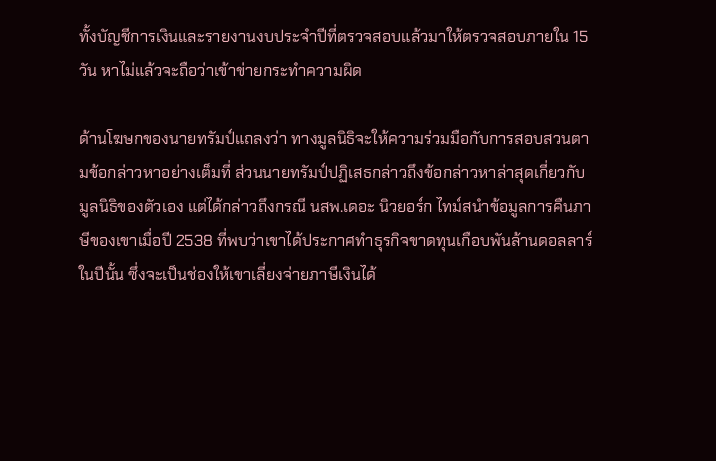ทั้งบัญชีการเงินและรายงานงบประจำปีที่ตรวจสอบแล้วมาให้ตรวจสอบภายใน 15 วัน หาไม่แล้วจะถือว่าเข้าข่ายกระทำความผิด

ด้านโฆษกของนายทรัมป์แถลงว่า ทางมูลนิธิจะให้ความร่วมมือกับการสอบสวนตามข้อกล่าวหาอย่างเต็มที่ ส่วนนายทรัมป์ปฏิเสธกล่าวถึงข้อกล่าวหาล่าสุดเกี่ยวกับมูลนิธิของตัวเอง แต่ได้กล่าวถึงกรณี นสพ.เดอะ นิวยอร์ก ไทม์สนำข้อมูลการคืนภาษีของเขาเมื่อปี 2538 ที่พบว่าเขาได้ประกาศทำธุรกิจขาดทุนเกือบพันล้านดอลลาร์ในปีนั้น ซึ่งจะเป็นช่องให้เขาเลี่ยงจ่ายภาษีเงินได้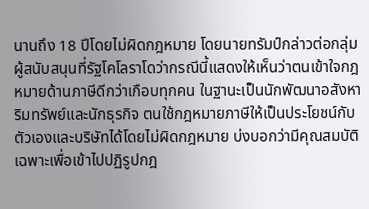นานถึง 18 ปีโดยไม่ผิดกฎหมาย โดยนายทรัมป์กล่าวต่อกลุ่มผู้สนับสนุนที่รัฐโคโลราโดว่ากรณีนี้แสดงให้เห็นว่าตนเข้าใจกฎหมายด้านภาษีดีกว่าเกือบทุกคน ในฐานะเป็นนักพัฒนาอสังหาริมทรัพย์และนักธุรกิจ ตนใช้กฎหมายภาษีให้เป็นประโยชน์กับตัวเองและบริษัทได้โดยไม่ผิดกฎหมาย บ่งบอกว่ามีคุณสมบัติเฉพาะเพื่อเข้าไปปฏิรูปกฎ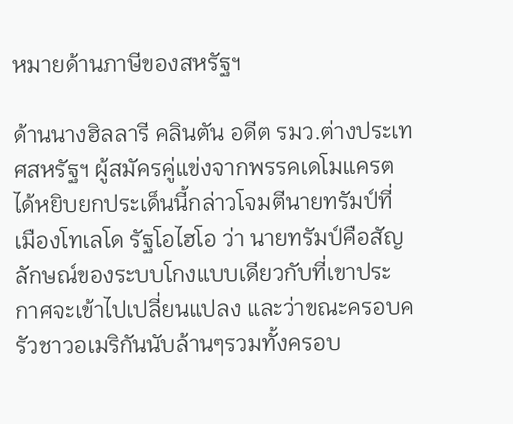หมายด้านภาษีของสหรัฐฯ

ด้านนางฮิลลารี คลินตัน อดีต รมว.ต่างประเทศสหรัฐฯ ผู้สมัครคู่แข่งจากพรรคเดโมแครต ได้หยิบยกประเด็นนี้กล่าวโจมตีนายทรัมป์ที่เมืองโทเลโด รัฐโอไฮโอ ว่า นายทรัมป์คือสัญลักษณ์ของระบบโกงแบบเดียวกับที่เขาประกาศจะเข้าไปเปลี่ยนแปลง และว่าขณะครอบครัวชาวอเมริกันนับล้านๆรวมทั้งครอบ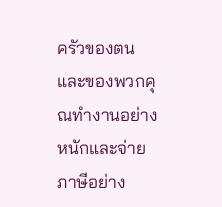ครัวของตนและของพวกคุณทำงานอย่างหนักและจ่ายภาษีอย่าง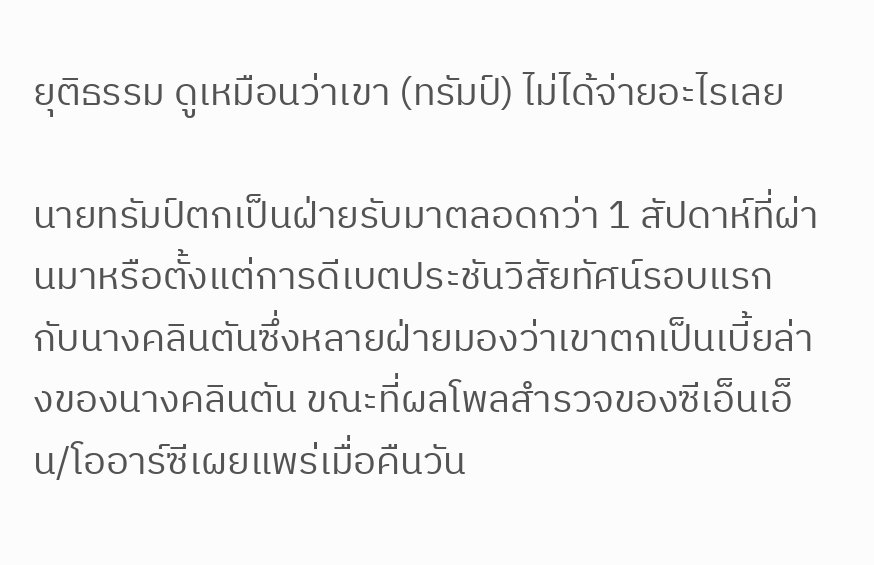ยุติธรรม ดูเหมือนว่าเขา (ทรัมป์) ไม่ได้จ่ายอะไรเลย

นายทรัมป์ตกเป็นฝ่ายรับมาตลอดกว่า 1 สัปดาห์ที่ผ่านมาหรือตั้งแต่การดีเบตประชันวิสัยทัศน์รอบแรกกับนางคลินตันซึ่งหลายฝ่ายมองว่าเขาตกเป็นเบี้ยล่างของนางคลินตัน ขณะที่ผลโพลสำรวจของซีเอ็นเอ็น/โออาร์ซีเผยแพร่เมื่อคืนวัน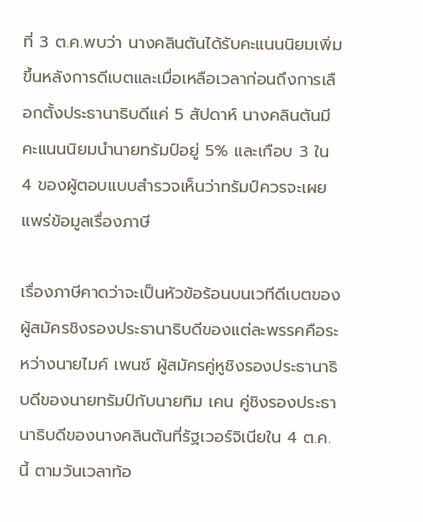ที่ 3 ต.ค.พบว่า นางคลินตันได้รับคะแนนนิยมเพิ่มขึ้นหลังการดีเบตและเมื่อเหลือเวลาก่อนถึงการเลือกตั้งประธานาธิบดีแค่ 5 สัปดาห์ นางคลินตันมีคะแนนนิยมนำนายทรัมป์อยู่ 5% และเกือบ 3 ใน 4 ของผู้ตอบแบบสำรวจเห็นว่าทรัมป์ควรจะเผยแพร่ข้อมูลเรื่องภาษี

เรื่องภาษีคาดว่าจะเป็นหัวข้อร้อนบนเวทีดีเบตของผู้สมัครชิงรองประธานาธิบดีของแต่ละพรรคคือระหว่างนายไมค์ เพนซ์ ผู้สมัครคู่หูชิงรองประธานาธิบดีของนายทรัมป์กับนายทิม เคน คู่ชิงรองประธานาธิบดีของนางคลินตันที่รัฐเวอร์จิเนียใน 4 ต.ค.นี้ ตามวันเวลาท้อ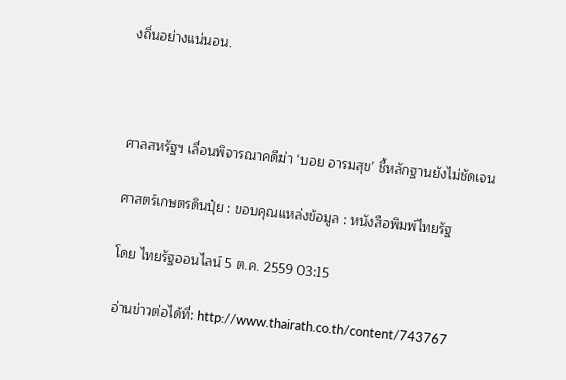งถิ่นอย่างแน่นอน.



ศาลสหรัฐฯ เลื่อนพิจารณาคดีฆ่า ‘บอย อารมสุข’ ชี้หลักฐานยังไม่ชัดเจน

ศาสตร์เกษตรดินปุ๋ย : ขอบคุณแหล่งข้อมูล : หนังสือพิมพ์ไทยรัฐ

โดย ไทยรัฐออนไลน์ 5 ต.ค. 2559 03:15

อ่านข่าวต่อได้ที่: http://www.thairath.co.th/content/743767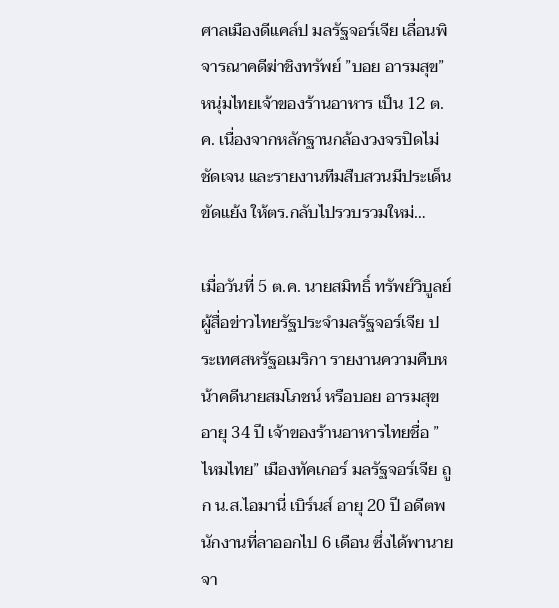ศาลเมืองดีแคล์ป มลรัฐจอร์เจีย เลื่อนพิจารณาคดีฆ่าชิงทรัพย์ ”บอย อารมสุข” หนุ่มไทยเจ้าของร้านอาหาร เป็น 12 ต.ค. เนื่องจากหลักฐานกล้องวงจรปิดไม่ชัดเจน และรายงานทีมสืบสวนมีประเด็นขัดแย้ง ให้ตร.กลับไปรวบรวมใหม่…

เมื่อวันที่ 5 ต.ค. นายสมิทธิ์ ทรัพย์วิบูลย์ ผู้สื่อข่าวไทยรัฐประจำมลรัฐจอร์เจีย ประเทศสหรัฐอเมริกา รายงานความคืบหน้าคดีนายสมโภชน์ หรือบอย อารมสุข อายุ 34 ปี เจ้าของร้านอาหารไทยชื่อ ”ไหมไทย” เมืองทัคเกอร์ มลรัฐจอร์เจีย ถูก น.ส.ไอมานี่ เบิร์นส์ อายุ 20 ปี อดีตพนักงานที่ลาออกไป 6 เดือน ซึ่งได้พานายจา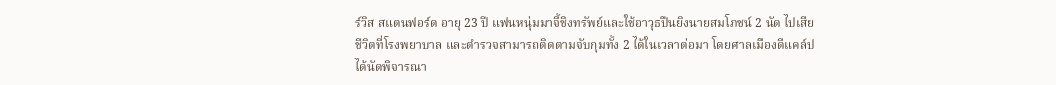ร์วิส สแตนฟอร์ด อายุ 23 ปี แฟนหนุ่มมาจี้ชิงทรัพย์และใช้อาวุธปืนยิงนายสมโภชน์ 2 นัด ไปเสียชีวิตที่โรงพยาบาล และตำรวจสามารถติดตามจับกุมทั้ง 2 ได้ในเวลาต่อมา โดยศาลเมืองดีแคล์ป ได้นัดพิจารณา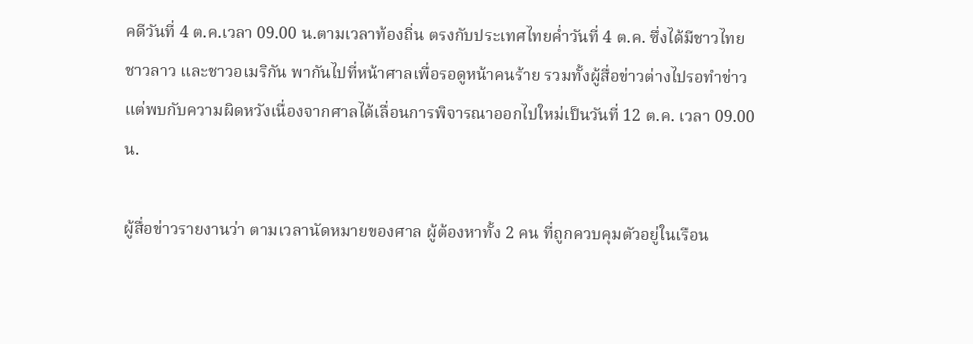คดีวันที่ 4 ต.ค.เวลา 09.00 น.ตามเวลาท้องถิ่น ตรงกับประเทศไทยค่ำวันที่ 4 ต.ค. ซึ่งได้มีชาวไทย ชาวลาว และชาวอเมริกัน พากันไปที่หน้าศาลเพื่อรอดูหน้าคนร้าย รวมทั้งผู้สื่อข่าวต่างไปรอทำข่าว แต่พบกับความผิดหวังเนื่องจากศาลได้เลื่อนการพิจารณาออกไปใหม่เป็นวันที่ 12 ต.ค. เวลา 09.00 น.

ผู้สื่อข่าวรายงานว่า ตามเวลานัดหมายของศาล ผู้ต้องหาทั้ง 2 คน ที่ถูกควบคุมตัวอยู่ในเรือน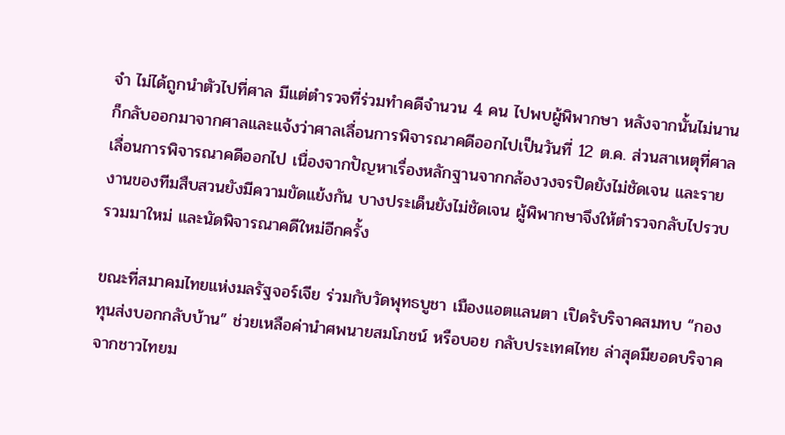จำ ไม่ได้ถูกนำตัวไปที่ศาล มีแต่ตำรวจที่ร่วมทำคดีจำนวน 4 คน ไปพบผู้พิพากษา หลังจากนั้นไม่นานก็กลับออกมาจากศาลและแจ้งว่าศาลเลื่อนการพิจารณาคดีออกไปเป็นวันที่ 12 ต.ค. ส่วนสาเหตุที่ศาลเลื่อนการพิจารณาคดีออกไป เนื่องจากปัญหาเรื่องหลักฐานจากกล้องวงจรปิดยังไม่ชัดเจน และรายงานของทีมสืบสวนยังมีความขัดแย้งกัน บางประเด็นยังไม่ชัดเจน ผู้พิพากษาจึงให้ตำรวจกลับไปรวบรวมมาใหม่ และนัดพิจารณาคดีใหม่อีกครั้ง

ขณะที่สมาคมไทยแห่งมลรัฐจอร์เจีย ร่วมกับวัดพุทธบูชา เมืองแอตแลนตา เปิดรับริจาคสมทบ “กองทุนส่งบอกกลับบ้าน” ช่วยเหลือค่านำศพนายสมโภชน์ หรือบอย กลับประเทศไทย ล่าสุดมียอดบริจาคจากชาวไทยม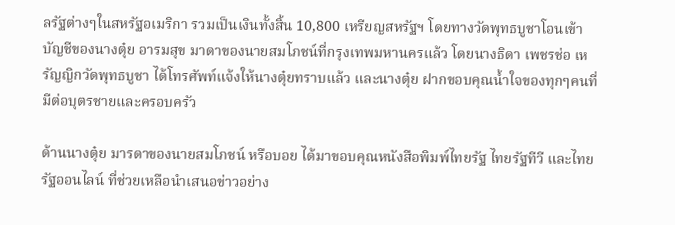ลรัฐต่างๆในสหรัฐอเมริกา รวมเป็นเงินทั้งสิ้น 10,800 เหรียญสหรัฐฯ โดยทางวัดพุทธบูชาโอนเข้าบัญชีของนางตุ๋ย อารมสุข มาดาของนายสมโภชน์ที่กรุงเทพมหานครแล้ว โดยนางธิดา เพชรช่อ เหรัญญิกวัดพุทธบูชา ได้โทรศัพท์แจ้งให้นางตุ๋ยทราบแล้ว และนางตุ๋ย ฝากขอบคุณน้ำใจของทุกๆคนที่มีต่อบุตรชายและครอบครัว

ด้านนางตุ๋ย มารดาของนายสมโภชน์ หรือบอย ได้มาขอบคุณหนังสือพิมพ์ไทยรัฐ ไทยรัฐทีวี และไทยรัฐออนไลน์ ที่ช่วยเหลือนำเสนอข่าวอย่าง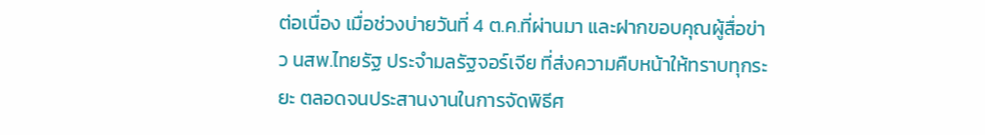ต่อเนื่อง เมื่อช่วงบ่ายวันที่ 4 ต.ค.ที่ผ่านมา และฝากขอบคุณผู้สื่อข่าว นสพ.ไทยรัฐ ประจำมลรัฐจอร์เจีย ที่ส่งความคืบหน้าให้ทราบทุกระยะ ตลอดจนประสานงานในการจัดพิธีศ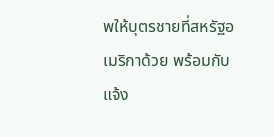พให้บุตรชายที่สหรัฐอเมริกาด้วย พร้อมกับแจ้ง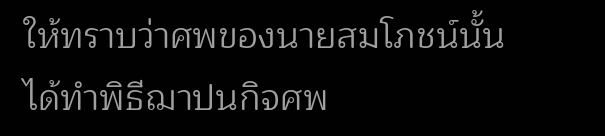ให้ทราบว่าศพของนายสมโภชน์นั้นได้ทำพิธีฌาปนกิจศพ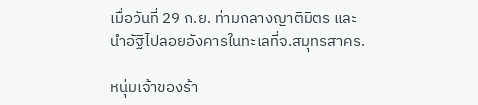เมื่อวันที่ 29 ก.ย. ท่ามกลางญาติมิตร และนำอัฐิไปลอยอังคารในทะเลที่จ.สมุทรสาคร.

หนุ่มเจ้าของร้า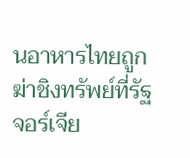นอาหารไทยถูกฆ่าชิงทรัพย์ที่รัฐจอร์เจีย